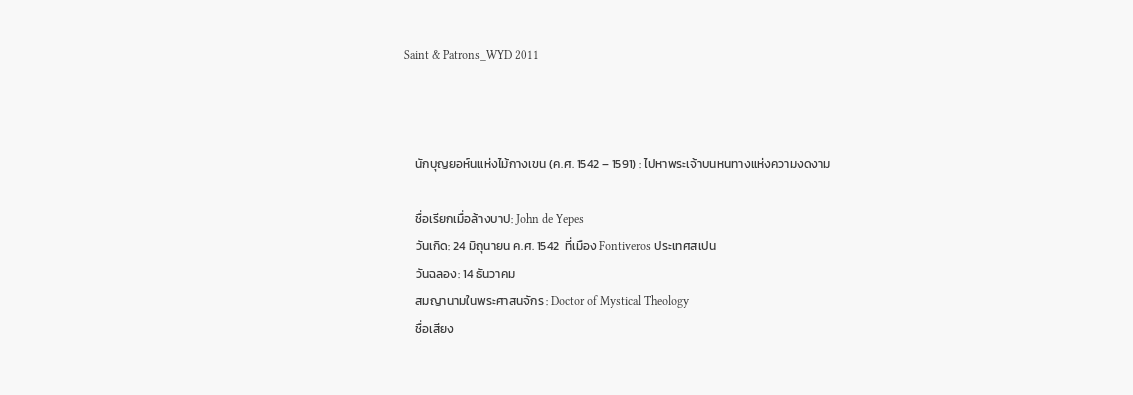Saint & Patrons_WYD 2011



    นักบุญยอห์นแห่งไม้กางเขน (ค.ศ. 1542 – 1591) : ไปหาพระเจ้าบนหนทางแห่งความงดงาม

    ชื่อเรียกเมื่อล้างบาป: John de Yepes
    วันเกิด: 24 มิถุนายน ค.ศ. 1542  ที่เมือง Fontiveros ประเทศสเปน
    วันฉลอง: 14 ธันวาคม
    สมญานามในพระศาสนจักร : Doctor of Mystical Theology
    ชื่อเสียง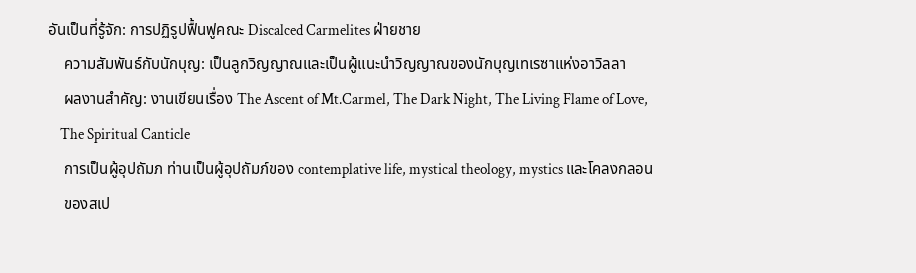อันเป็นที่รู้จัก: การปฏิรูปฟื้นฟูคณะ Discalced Carmelites ฝ่ายชาย
    ความสัมพันธ์กับนักบุญ: เป็นลูกวิญญาณและเป็นผู้แนะนำวิญญาณของนักบุญเทเรซาแห่งอาวิลลา
    ผลงานสำคัญ: งานเขียนเรื่อง The Ascent of Mt.Carmel, The Dark Night, The Living Flame of Love,
    The Spiritual Canticle
    การเป็นผู้อุปถัมภ ท่านเป็นผู้อุปถัมภ์ของ contemplative life, mystical theology, mystics และโคลงกลอน
    ของสเป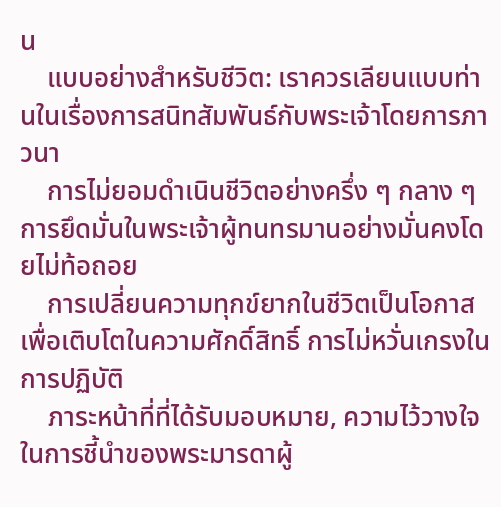น
    แบบอย่างสำหรับชีวิต: เราควรเลียนแบบท่านในเรื่องการสนิทสัมพันธ์กับพระเจ้าโดยการภาวนา
    การไม่ยอมดำเนินชีวิตอย่างครึ่ง ๆ กลาง ๆ การยึดมั่นในพระเจ้าผู้ทนทรมานอย่างมั่นคงโดยไม่ท้อถอย
    การเปลี่ยนความทุกข์ยากในชีวิตเป็นโอกาสเพื่อเติบโตในความศักดิ์สิทธิ์ การไม่หวั่นเกรงในการปฏิบัติ
    ภาระหน้าที่ที่ได้รับมอบหมาย, ความไว้วางใจในการชี้นำของพระมารดาผู้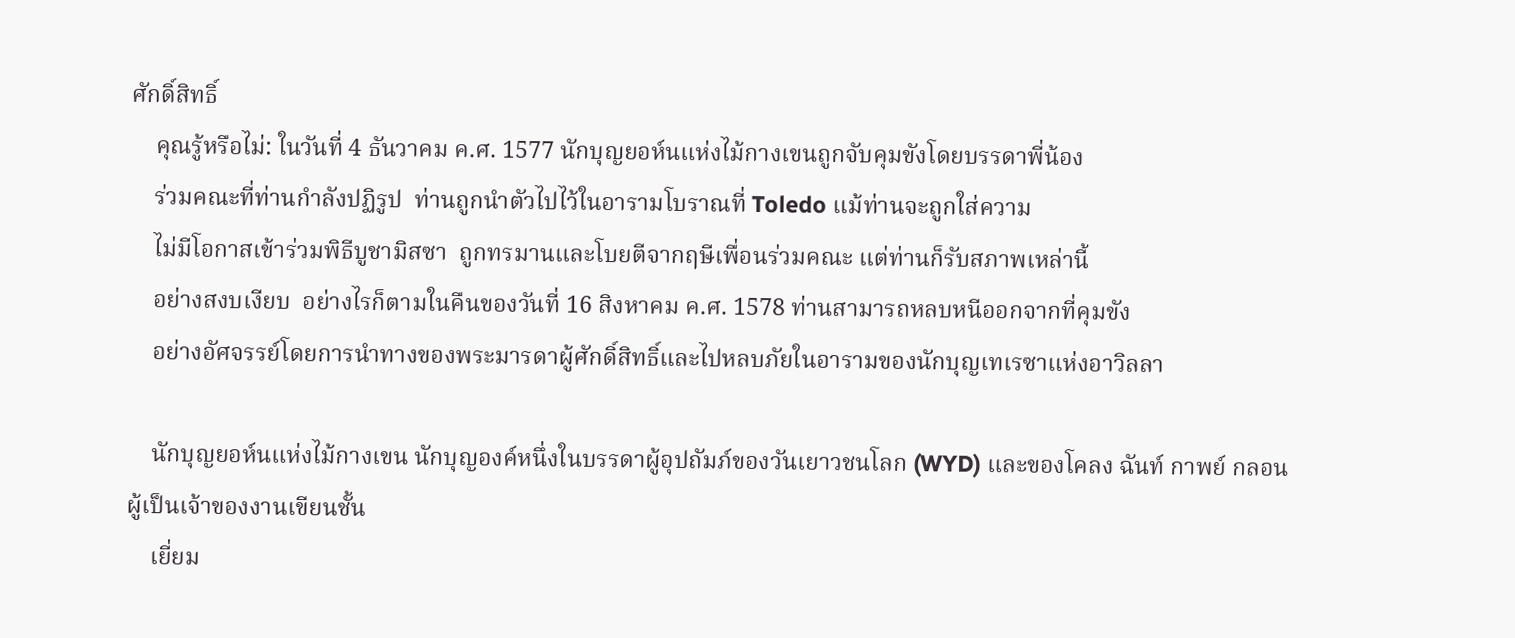ศักดิ์สิทธิ์
    คุณรู้หรือไม่: ในวันที่ 4 ธันวาคม ค.ศ. 1577 นักบุญยอห์นแห่งไม้กางเขนถูกจับคุมขังโดยบรรดาพี่น้อง
    ร่วมคณะที่ท่านกำลังปฏิรูป  ท่านถูกนำตัวไปไว้ในอารามโบราณที่ Toledo แม้ท่านจะถูกใส่ความ
    ไม่มีโอกาสเข้าร่วมพิธีบูชามิสซา  ถูกทรมานและโบยตีจากฤษีเพื่อนร่วมคณะ แต่ท่านก็รับสภาพเหล่านี้
    อย่างสงบเงียบ  อย่างไรก็ตามในคืนของวันที่ 16 สิงหาคม ค.ศ. 1578 ท่านสามารถหลบหนีออกจากที่คุมขัง
    อย่างอัศจรรย์โดยการนำทางของพระมารดาผู้ศักดิ์สิทธิ์และไปหลบภัยในอารามของนักบุญเทเรซาแห่งอาวิลลา

    นักบุญยอห์นแห่งไม้กางเขน นักบุญองค์หนึ่งในบรรดาผู้อุปถัมภ์ของวันเยาวชนโลก (WYD) และของโคลง ฉันท์ กาพย์ กลอน ผู้เป็นเจ้าของงานเขียนชั้น
    เยี่ยม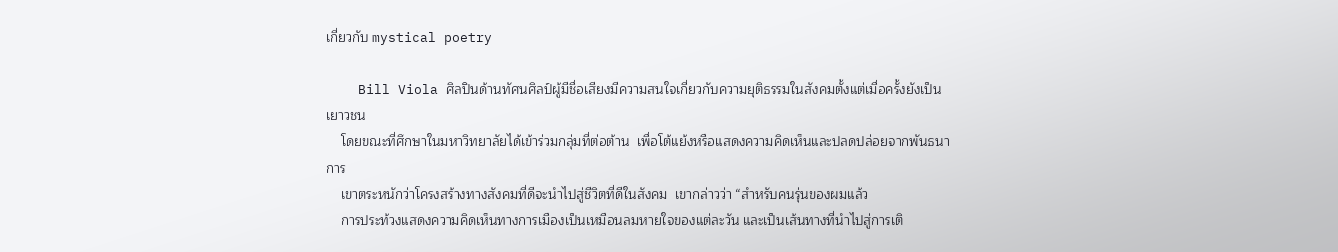เกี่ยวกับ mystical poetry

    Bill Viola ศิลปินด้านทัศนศิลป์ผู้มีชื่อเสียงมีความสนใจเกี่ยวกับความยุติธรรมในสังคมตั้งแต่เมื่อครั้งยังเป็นเยาวชน
    โดยขณะที่ศึกษาในมหาวิทยาลัยได้เข้าร่วมกลุ่มที่ต่อต้าน  เพื่อโต้แย้งหรือแสดงความคิดเห็นและปลดปล่อยจากพันธนาการ
    เขาตระหนักว่าโครงสร้างทางสังคมที่ดีจะนำไปสู่ชีวิตที่ดีในสังคม  เขากล่าวว่า “สำหรับคนรุ่นของผมแล้ว
    การประท้วงแสดงความคิดเห็นทางการเมืองเป็นเหมือนลมหายใจของแต่ละวัน และเป็นเส้นทางที่นำไปสู่การเติ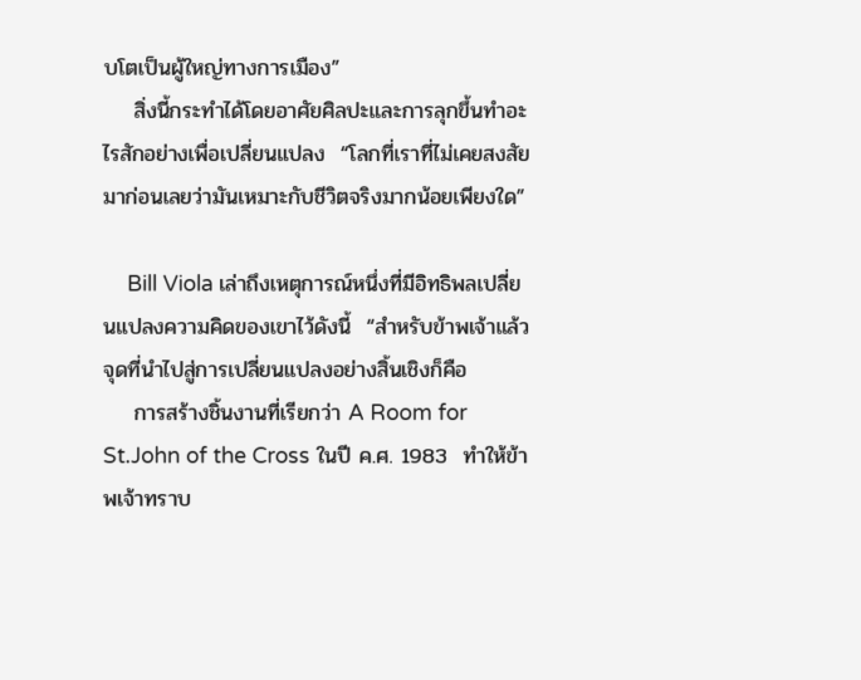บโตเป็นผู้ใหญ่ทางการเมือง”
    สิ่งนี้กระทำได้โดยอาศัยศิลปะและการลุกขึ้นทำอะไรสักอย่างเพื่อเปลี่ยนแปลง  “โลกที่เราที่ไม่เคยสงสัยมาก่อนเลยว่ามันเหมาะกับชีวิตจริงมากน้อยเพียงใด”

    Bill Viola เล่าถึงเหตุการณ์หนึ่งที่มีอิทธิพลเปลี่ยนแปลงความคิดของเขาไว้ดังนี้  “สำหรับข้าพเจ้าแล้วจุดที่นำไปสู่การเปลี่ยนแปลงอย่างสิ้นเชิงก็คือ
    การสร้างชิ้นงานที่เรียกว่า A Room for St.John of the Cross ในปี ค.ศ. 1983  ทำให้ข้าพเจ้าทราบ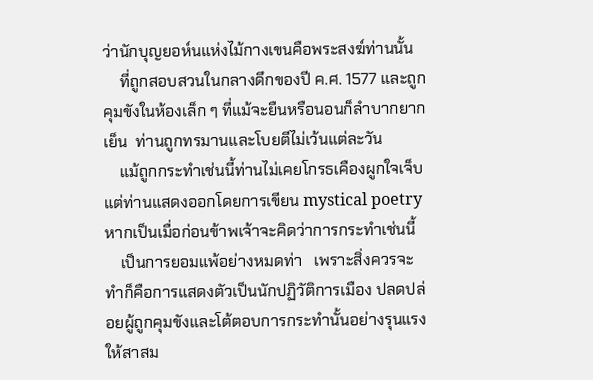ว่านักบุญยอห์นแห่งไม้กางเขนคือพระสงฆ์ท่านนั้น
    ที่ถูกสอบสวนในกลางดึกของปี ค.ศ. 1577 และถูกคุมขังในห้องเล็ก ๆ ที่แม้จะยืนหรือนอนก็ลำบากยากเย็น  ท่านถูกทรมานและโบยตีไม่เว้นแต่ละวัน
    แม้ถูกกระทำเช่นนี้ท่านไม่เคยโกรธเคืองผูกใจเจ็บ แต่ท่านแสดงออกโดยการเขียน mystical poetry  หากเป็นเมื่อก่อนข้าพเจ้าจะคิดว่าการกระทำเช่นนี้
    เป็นการยอมแพ้อย่างหมดท่า   เพราะสิ่งควรจะทำก็คือการแสดงตัวเป็นนักปฏิวัติการเมือง ปลดปล่อยผู้ถูกคุมขังและโต้ตอบการกระทำนั้นอย่างรุนแรงให้สาสม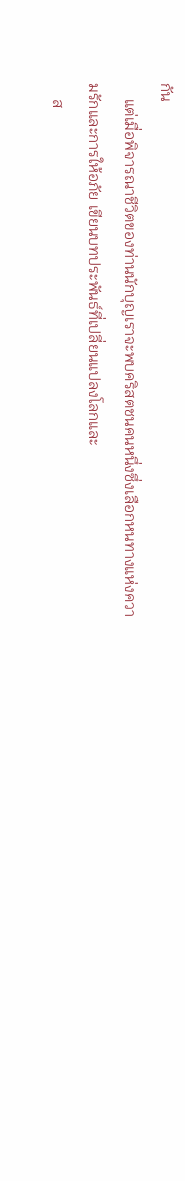กัน
    แต่เมื่อพิจารณาชีวิตของท่านนักบุญเราจะพบคริสตชนคนหนึ่งซึ่งเลือกหนทางแห่งความรักและการให้อภัย เขียนบทประพันธ์ที่เปลี่ยนแปลงโลกและ
    ส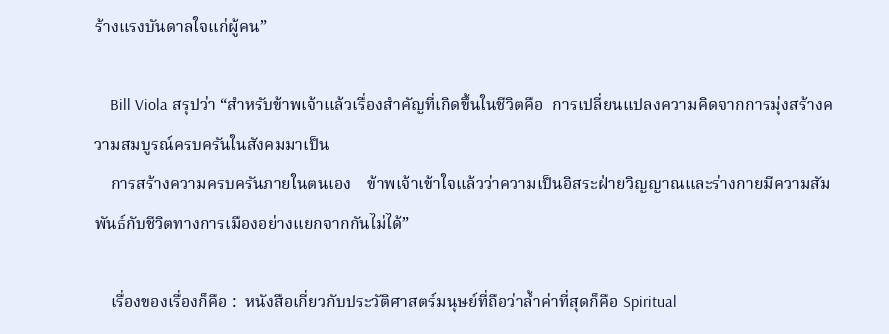ร้างแรงบันดาลใจแก่ผู้คน”

    Bill Viola สรุปว่า “สำหรับข้าพเจ้าแล้วเรื่องสำคัญที่เกิดขึ้นในชีวิตคือ  การเปลี่ยนแปลงความคิดจากการมุ่งสร้างความสมบูรณ์ครบครันในสังคมมาเป็น
    การสร้างความครบครันภายในตนเอง    ข้าพเจ้าเข้าใจแล้วว่าความเป็นอิสระฝ่ายวิญญาณและร่างกายมีความสัมพันธ์กับชีวิตทางการเมืองอย่างแยกจากกันไม่ได้”

    เรื่องของเรื่องก็คือ :  หนังสือเกี่ยวกับประวัติศาสตร์มนุษย์ที่ถือว่าล้ำค่าที่สุดก็คือ Spiritual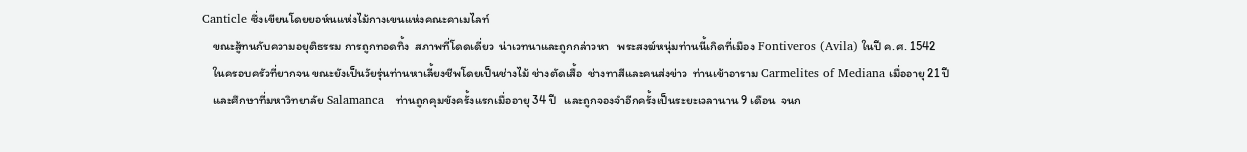Canticle ซึ่งเขียนโดยยอห์นแห่งไม้กางเขนแห่งคณะคาเมไลท์
    ขณะสู้ทนกับความอยุติธรรม การถูกทอดทิ้ง  สภาพที่โดดเดี่ยว  น่าเวทนาและถูกกล่าวหา   พระสงฆ์หนุ่มท่านนี้เกิดที่เมือง Fontiveros (Avila) ในปี ค.ศ. 1542
    ในครอบครัวที่ยากจน ขณะยังเป็นวัยรุ่นท่านหาเลี้ยงชีพโดยเป็นช่างไม้ ช่างตัดเสื้อ  ช่างทาสีและคนส่งข่าว  ท่านเข้าอาราม Carmelites of Mediana เมื่ออายุ 21 ปี
    และศึกษาที่มหาวิทยาลัย Salamanca   ท่านถูกคุมขังครั้งแรกเมื่ออายุ 34 ปี   และถูกจองจำอีกครั้งเป็นระยะเวลานาน 9 เดือน  จนก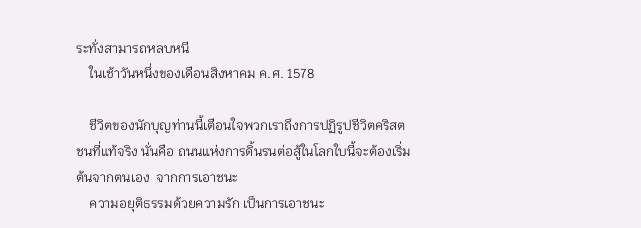ระทั่งสามารถหลบหนี
    ในเช้าวันหนึ่งของเดือนสิงหาคม ค.ศ. 1578

    ชีวิตของนักบุญท่านนี้เตือนใจพวกเราถึงการปฏิรูปชีวิตคริสตชนที่แท้จริง นั่นคือ ถนนแห่งการดิ้นรนต่อสู้ในโลกใบนี้จะต้องเริ่มต้นจากตนเอง  จากการเอาชนะ
    ความอยุติธรรมด้วยความรัก เป็นการเอาชนะ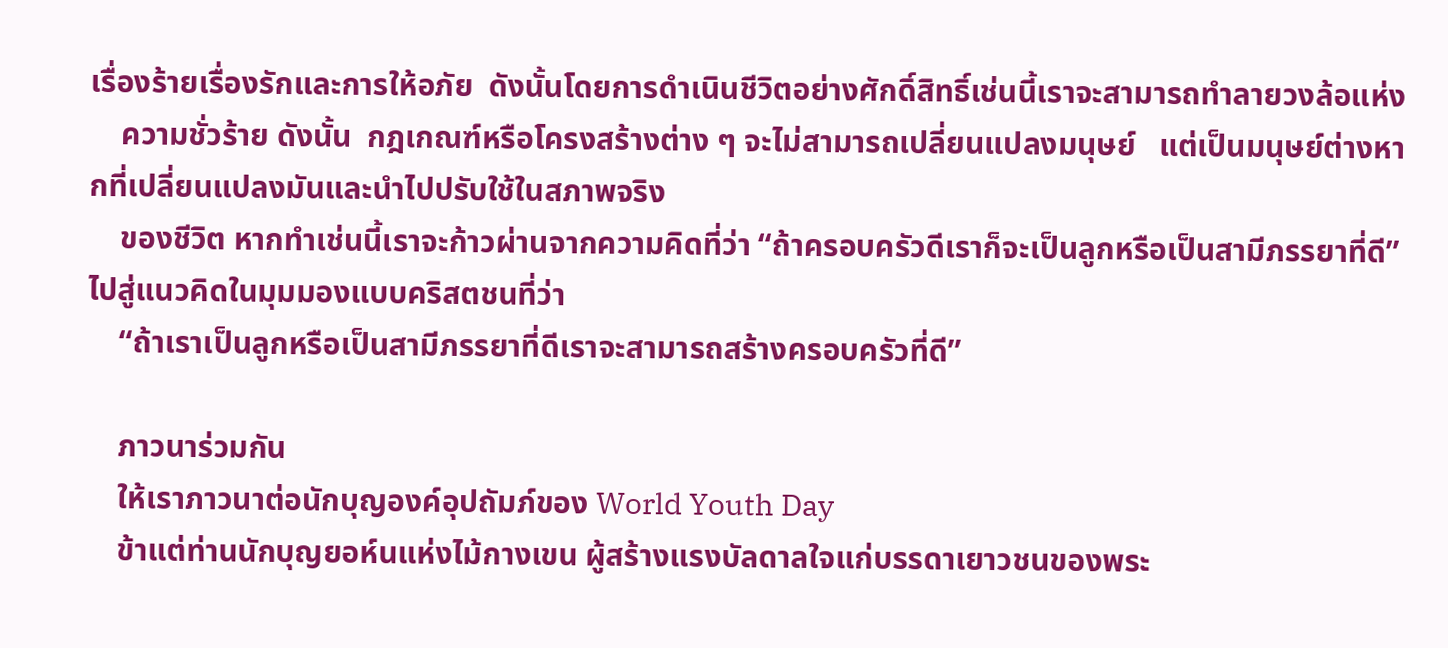เรื่องร้ายเรื่องรักและการให้อภัย  ดังนั้นโดยการดำเนินชีวิตอย่างศักดิ์สิทธิ์เช่นนี้เราจะสามารถทำลายวงล้อแห่ง
    ความชั่วร้าย ดังนั้น  กฎเกณฑ์หรือโครงสร้างต่าง ๆ จะไม่สามารถเปลี่ยนแปลงมนุษย์   แต่เป็นมนุษย์ต่างหากที่เปลี่ยนแปลงมันและนำไปปรับใช้ในสภาพจริง
    ของชีวิต หากทำเช่นนี้เราจะก้าวผ่านจากความคิดที่ว่า “ถ้าครอบครัวดีเราก็จะเป็นลูกหรือเป็นสามีภรรยาที่ดี”  ไปสู่แนวคิดในมุมมองแบบคริสตชนที่ว่า
    “ถ้าเราเป็นลูกหรือเป็นสามีภรรยาที่ดีเราจะสามารถสร้างครอบครัวที่ดี”

    ภาวนาร่วมกัน
    ให้เราภาวนาต่อนักบุญองค์อุปถัมภ์ของ World Youth Day
    ข้าแต่ท่านนักบุญยอห์นแห่งไม้กางเขน ผู้สร้างแรงบัลดาลใจแก่บรรดาเยาวชนของพระ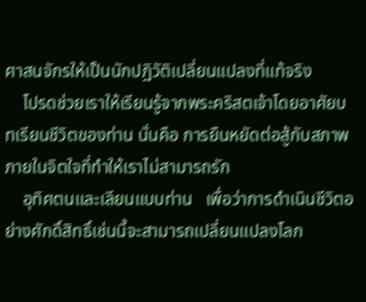ศาสนจักรให้เป็นนักปฏิวัติเปลี่ยนแปลงที่แท้จริง
    โปรดช่วยเราให้เรียนรู้จากพระคริสตเจ้าโดยอาศัยบทเรียนชีวิตของท่าน นั่นคือ การยืนหยัดต่อสู้กับสภาพภายในจิตใจที่ทำให้เราไม่สามารถรัก
    อุทิศตนและเลียนแบบท่าน   เพื่อว่าการดำเนินชีวิตอย่างศักดิ์สิทธิ์เช่นนี้จะสามารถเปลี่ยนแปลงโลก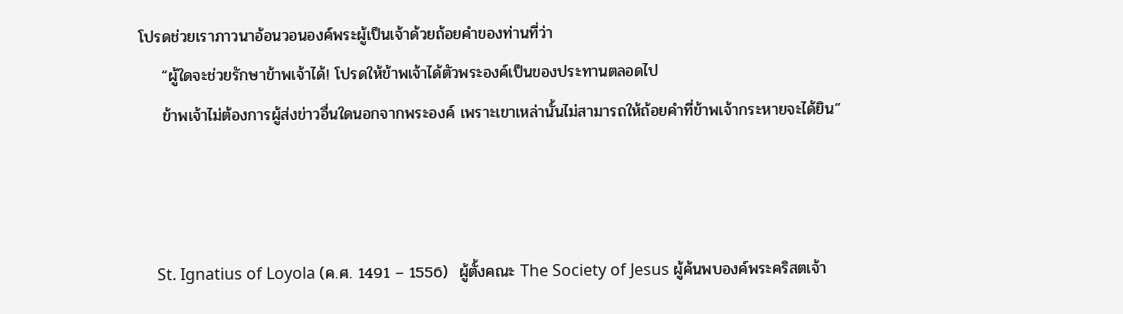โปรดช่วยเราภาวนาอ้อนวอนองค์พระผู้เป็นเจ้าด้วยถ้อยคำของท่านที่ว่า
    “ผู้ใดจะช่วยรักษาข้าพเจ้าได้! โปรดให้ข้าพเจ้าได้ตัวพระองค์เป็นของประทานตลอดไป
    ข้าพเจ้าไม่ต้องการผู้ส่งข่าวอื่นใดนอกจากพระองค์ เพราะเขาเหล่านั้นไม่สามารถให้ถ้อยคำที่ข้าพเจ้ากระหายจะได้ยิน”



    St. Ignatius of Loyola (ค.ศ. 1491 – 1556)  ผู้ตั้งคณะ The Society of Jesus ผู้ค้นพบองค์พระคริสตเจ้า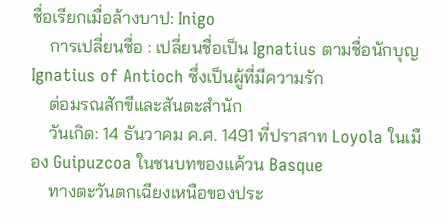ชื่อเรียกเมื่อล้างบาป: Inigo
    การเปลี่ยนชื่อ : เปลี่ยนชื่อเป็น Ignatius ตามชื่อนักบุญ Ignatius of Antioch ซึ่งเป็นผู้ที่มีความรัก
    ต่อมรณสักขีและสันตะสำนัก
    วันเกิด: 14 ธันวาคม ค.ศ. 1491 ที่ปราสาท Loyola ในเมือง Guipuzcoa ในชนบทของแค้วน Basque
    ทางตะวันตกเฉียงเหนือของประ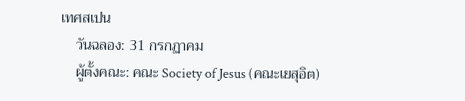เทศสเปน
    วันฉลอง: 31 กรกฏาคม
    ผู้ตั้งคณะ: คณะ Society of Jesus (คณะเยสุอิต)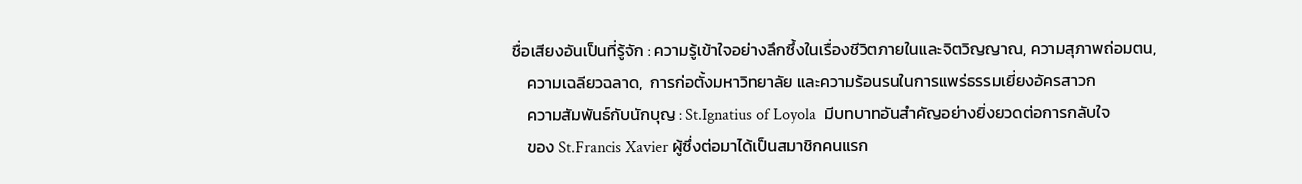ชื่อเสียงอันเป็นที่รู้จัก : ความรู้เข้าใจอย่างลึกซึ้งในเรื่องชีวิตภายในและจิตวิญญาณ, ความสุภาพถ่อมตน,
    ความเฉลียวฉลาด,  การก่อตั้งมหาวิทยาลัย และความร้อนรนในการแพร่ธรรมเยี่ยงอัครสาวก
    ความสัมพันธ์กับนักบุญ : St.Ignatius of Loyola  มีบทบาทอันสำคัญอย่างยิ่งยวดต่อการกลับใจ
    ของ St.Francis Xavier ผู้ซึ่งต่อมาได้เป็นสมาชิกคนแรก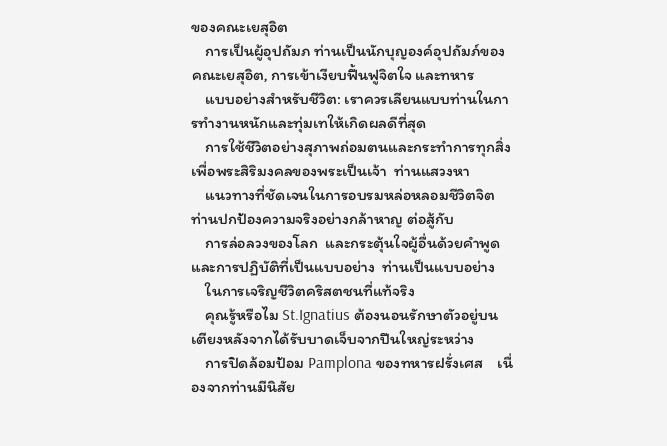ของคณะเยสุอิต
    การเป็นผู้อุปถัมภ ท่านเป็นนักบุญองค์อุปถัมภ์ของคณะเยสุอิต, การเข้าเงียบฟื้นฟูจิตใจ และทหาร
    แบบอย่างสำหรับชีวิต: เราควรเลียนแบบท่านในการทำงานหนักและทุ่มเทให้เกิดผลดีที่สุด
    การใช้ชีวิตอย่างสุภาพถ่อมตนและกระทำการทุกสิ่งเพื่อพระสิริมงคลของพระเป็นเจ้า  ท่านแสวงหา
    แนวทางที่ชัดเจนในการอบรมหล่อหลอมชีวิตจิต ท่านปกป้องความจริงอย่างกล้าหาญ ต่อสู้กับ
    การล่อลวงของโลก  และกระตุ้นใจผู้อื่นด้วยคำพูดและการปฏิบัติที่เป็นแบบอย่าง  ท่านเป็นแบบอย่าง
    ในการเจริญชีวิตคริสตชนที่แท้จริง
    คุณรู้หรือไม St.Ignatius ต้องนอนรักษาตัวอยู่บนเตียงหลังจากได้รับบาดเจ็บจากปืนใหญ่ระหว่าง
    การปิดล้อมป้อม Pamplona ของทหารฝรั่งเศส    เนื่องจากท่านมีนิสัย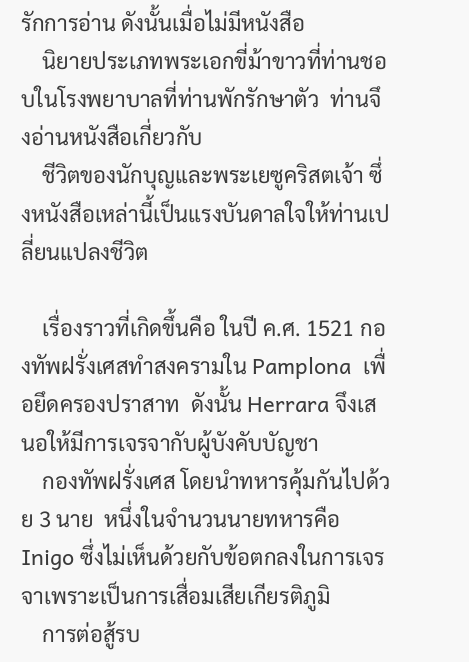รักการอ่าน ดังนั้นเมื่อไม่มีหนังสือ
    นิยายประเภทพระเอกขี่ม้าขาวที่ท่านชอบในโรงพยาบาลที่ท่านพักรักษาตัว  ท่านจึงอ่านหนังสือเกี่ยวกับ
    ชีวิตของนักบุญและพระเยซูคริสตเจ้า ซึ่งหนังสือเหล่านี้เป็นแรงบันดาลใจให้ท่านเปลี่ยนแปลงชีวิต

    เรื่องราวที่เกิดขึ้นคือ ในปี ค.ศ. 1521 กองทัพฝรั่งเศสทำสงครามใน Pamplona  เพื่อยึดครองปราสาท  ดังนั้น Herrara จึงเสนอให้มีการเจรจากับผู้บังคับบัญชา
    กองทัพฝรั่งเศส โดยนำทหารคุ้มกันไปด้วย 3 นาย  หนึ่งในจำนวนนายทหารคือ Inigo ซึ่งไม่เห็นด้วยกับข้อตกลงในการเจรจาเพราะเป็นการเสื่อมเสียเกียรติภูมิ
    การต่อสู้รบ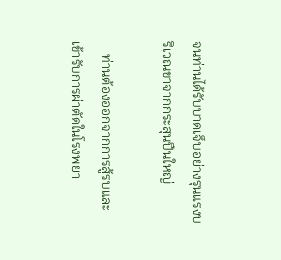จนท่านได้รับบาดเจ็บอย่างรุนแรงบริเวณขาจากกระสุนปืนใหญ่

    ท่านต้องออกจากการสู้รบและเข้ารับการผ่าตัดในโรงพยา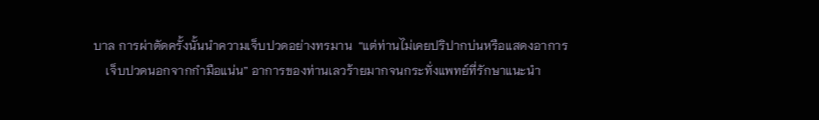บาล การผ่าตัดครั้งนั้นนำความเจ็บปวดอย่างทรมาน  “แต่ท่านไม่เคยปริปากบ่นหรือแสดงอาการ
    เจ็บปวดนอกจากกำมือแน่น” อาการของท่านเลวร้ายมากจนกระทั่งแพทย์ที่รักษาแนะนำ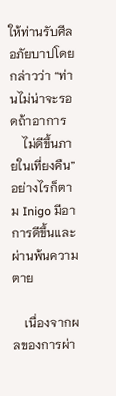ให้ท่านรับศีลอภัยบาปโดยกล่าวว่า “ท่านไม่น่าจะรอดถ้าอาการ
    ไม่ดีขึ้นภายในเที่ยงคืน” อย่างไรก็ตาม Inigo มีอาการดีขึ้นและผ่านพ้นความตาย

    เนื่องจากผลของการผ่า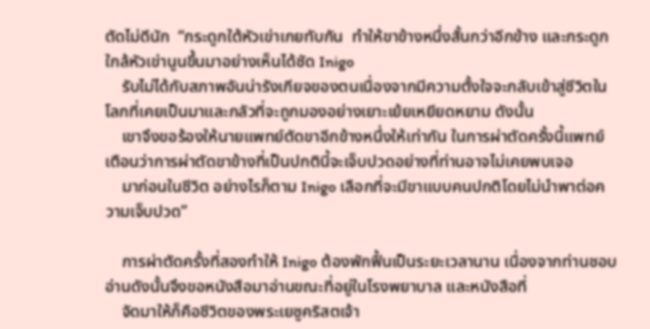ตัดไม่ดีนัก  “กระดูกใต้หัวเข่าเกยทับกัน  ทำให้ขาข้างหนึ่งสั้นกว่าอีกข้าง และกระดูกใกล้หัวเข่านูนขึ้นมาอย่างเห็นได้ชัด Inigo
    รับไม่ได้กับสภาพอันน่ารังเกียจของตนเนื่องจากมีความตั้งใจจะกลับเข้าสู่ชีวิตในโลกที่เคยเป็นมาและกลัวที่จะถูกมองอย่างเยาะเย้ยเหยียดหยาม ดังนั้น
    เขาจึงขอร้องให้นายแพทย์ตัดขาอีกข้างหนึ่งให้เท่ากัน ในการผ่าตัดครั้งนี้แพทย์เตือนว่าการผ่าตัดขาข้างที่เป็นปกตินี้จะเจ็บปวดอย่างที่ท่านอาจไม่เคยพบเจอ
    มาก่อนในชีวิต อย่างไรก็ตาม Inigo เลือกที่จะมีขาแบบคนปกติโดยไม่นำพาต่อความเจ็บปวด”

    การผ่าตัดครั้งที่สองทำให้ Inigo ต้องพักฟื้นเป็นระยะเวลานาน เนื่องจากท่านชอบอ่านดังนั้นจึงขอหนังสือมาอ่านขณะที่อยู่ในโรงพยาบาล และหนังสือที่
    จัดมาให้ก็คือชีวิตของพระเยซูคริสตเจ้า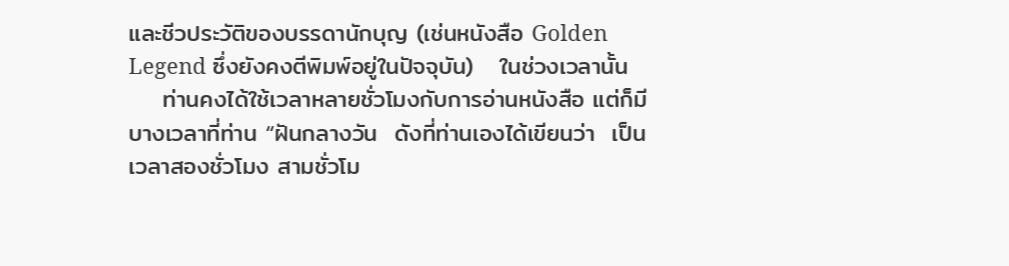และชีวประวัติของบรรดานักบุญ (เช่นหนังสือ Golden Legend ซึ่งยังคงตีพิมพ์อยู่ในปัจจุบัน)   ในช่วงเวลานั้น
    ท่านคงได้ใช้เวลาหลายชั่วโมงกับการอ่านหนังสือ แต่ก็มีบางเวลาที่ท่าน “ฝันกลางวัน  ดังที่ท่านเองได้เขียนว่า  เป็นเวลาสองชั่วโมง สามชั่วโม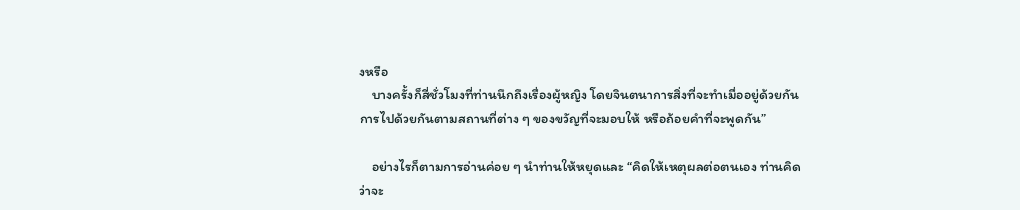งหรือ
    บางครั้งก็สี่ชั่วโมงที่ท่านนึกถึงเรื่องผู้หญิง โดยจินตนาการสิ่งที่จะทำเมื่ออยู่ด้วยกัน การไปด้วยกันตามสถานที่ต่าง ๆ ของขวัญที่จะมอบให้ หรือถ้อยคำที่จะพูดกัน”

    อย่างไรก็ตามการอ่านค่อย ๆ นำท่านให้หยุดและ “คิดให้เหตุผลต่อตนเอง ท่านคิดว่าจะ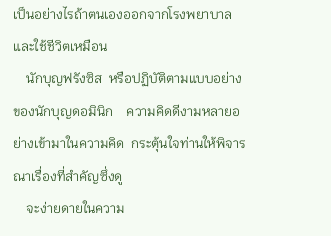เป็นอย่างไรถ้าตนเองออกจากโรงพยาบาลและใช้ชีวิตเหมือน
    นักบุญฟรังซิส  หรือปฏิบัติตามแบบอย่างของนักบุญดอมินิก    ความคิดดีงามหลายอย่างเข้ามาในความคิด  กระตุ้นใจท่านให้พิจารณาเรื่องที่สำคัญซึ่งดู
    จะง่ายดายในความ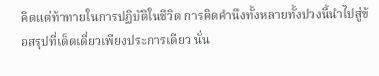คิดแต่ท้าทายในการปฏิบัติในชีวิต การคิดคำนึงทั้งหลายทั้งปวงนี้นำไปสู่ข้อสรุปที่เด็ดเดี่ยวเพียงประการเดียว นั่น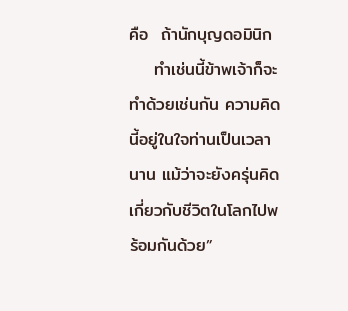คือ  ถ้านักบุญดอมินิก
    ทำเช่นนี้ข้าพเจ้าก็จะทำด้วยเช่นกัน ความคิดนี้อยู่ในใจท่านเป็นเวลานาน แม้ว่าจะยังครุ่นคิดเกี่ยวกับชีวิตในโลกไปพร้อมกันด้วย”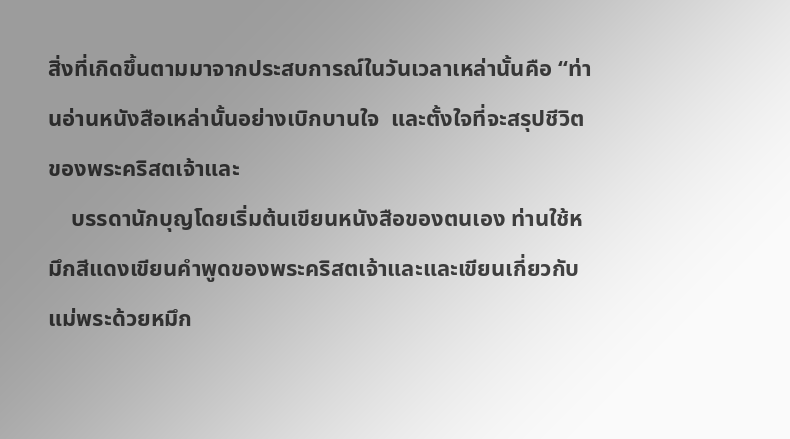สิ่งที่เกิดขึ้นตามมาจากประสบการณ์ในวันเวลาเหล่านั้นคือ “ท่านอ่านหนังสือเหล่านั้นอย่างเบิกบานใจ  และตั้งใจที่จะสรุปชีวิตของพระคริสตเจ้าและ
    บรรดานักบุญโดยเริ่มต้นเขียนหนังสือของตนเอง ท่านใช้หมึกสีแดงเขียนคำพูดของพระคริสตเจ้าและและเขียนเกี่ยวกับแม่พระด้วยหมึก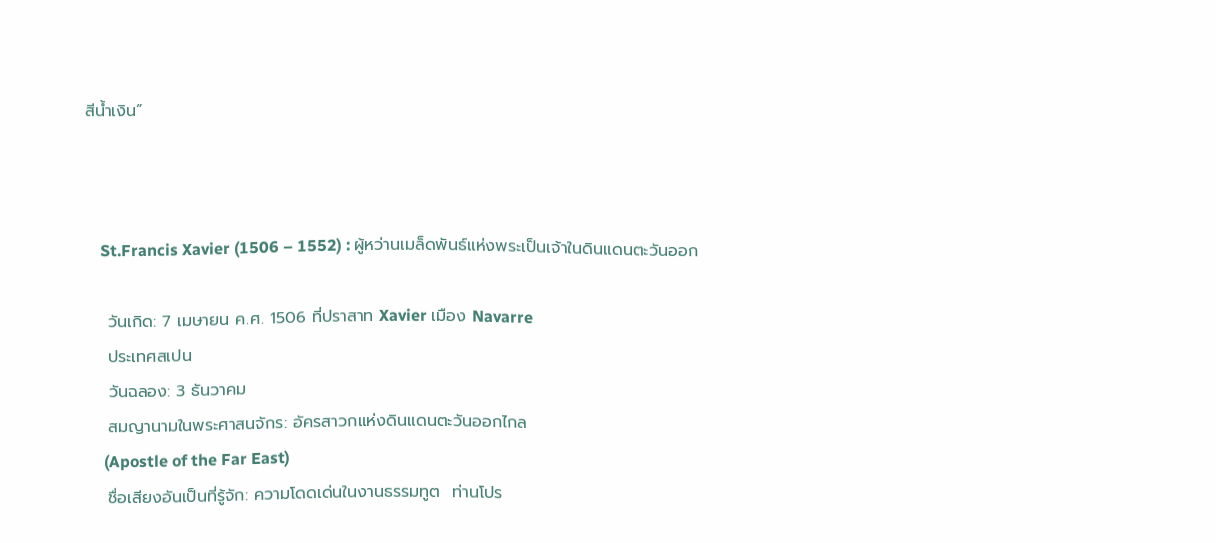สีน้ำเงิน”



    St.Francis Xavier (1506 – 1552) : ผู้หว่านเมล็ดพันธ์แห่งพระเป็นเจ้าในดินแดนตะวันออก

    วันเกิด: 7 เมษายน ค.ศ. 1506 ที่ปราสาท Xavier เมือง Navarre
    ประเทศสเปน
    วันฉลอง: 3 ธันวาคม
    สมญานามในพระศาสนจักร: อัครสาวกแห่งดินแดนตะวันออกไกล
     (Apostle of the Far East)
    ชื่อเสียงอันเป็นที่รู้จัก: ความโดดเด่นในงานธรรมทูต  ท่านโปร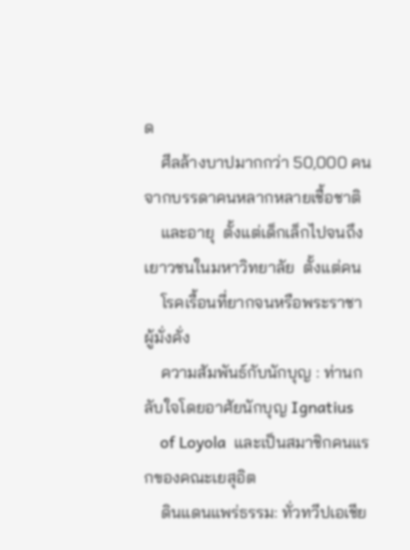ด
    ศีลล้างบาปมากกว่า 50,000 คนจากบรรดาคนหลากหลายเชื้อชาติ
    และอายุ  ตั้งแต่เด็กเล็กไปจนถึงเยาวชนในมหาวิทยาลัย  ตั้งแต่คน
    โรคเรื้อนที่ยากจนหรือพระราชาผู้มั่งคั่ง
    ความสัมพันธ์กับนักบุญ : ท่านกลับใจโดยอาศัยนักบุญ Ignatius
    of Loyola  และเป็นสมาชิกคนแรกของคณะเยสุอิต
    ดินแดนแพร่ธรรม: ทั่วทวีปเอเชีย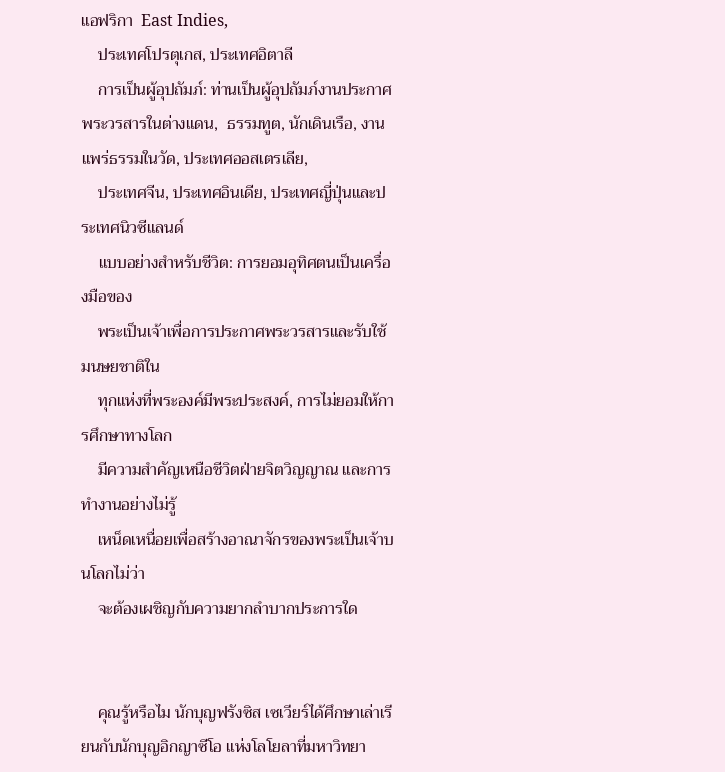แอฟริกา  East Indies,
    ประเทศโปรตุเกส, ประเทศอิตาลี
    การเป็นผู้อุปถัมภ์: ท่านเป็นผู้อุปถัมภ์งานประกาศพระวรสารในต่างแดน,  ธรรมทูต, นักเดินเรือ, งานแพร่ธรรมในวัด, ประเทศออสเตรเลีย,
    ประเทศจีน, ประเทศอินเดีย, ประเทศญี่ปุ่นและประเทศนิวซีแลนด์
    แบบอย่างสำหรับชีวิต: การยอมอุทิศตนเป็นเครื่องมือของ
    พระเป็นเจ้าเพื่อการประกาศพระวรสารและรับใช้มนษยชาติใน
    ทุกแห่งที่พระองค์มีพระประสงค์, การไม่ยอมให้การศึกษาทางโลก
    มีความสำคัญเหนือชีวิตฝ่ายจิตวิญญาณ และการทำงานอย่างไม่รู้
    เหน็ดเหนื่อยเพื่อสร้างอาณาจักรของพระเป็นเจ้าบนโลกไม่ว่า
    จะต้องเผชิญกับความยากลำบากประการใด


    คุณรู้หรือไม นักบุญฟรังซิส เซเวียร์ได้ศึกษาเล่าเรียนกับนักบุญอิกญาซีโอ แห่งโลโยลาที่มหาวิทยา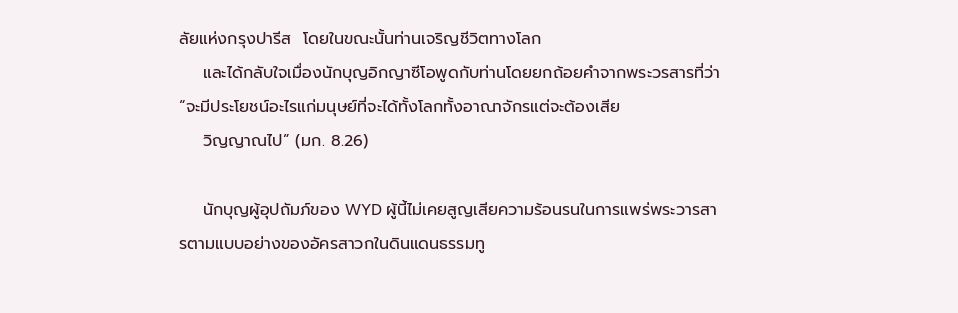ลัยแห่งกรุงปารีส  โดยในขณะนั้นท่านเจริญชีวิตทางโลก
    และได้กลับใจเมื่องนักบุญอิกญาซีโอพูดกับท่านโดยยกถ้อยคำจากพระวรสารที่ว่า  “จะมีประโยชน์อะไรแก่มนุษย์ที่จะได้ทั้งโลกทั้งอาณาจักรแต่จะต้องเสีย
    วิญญาณไป” (มก. 8.26)

    นักบุญผู้อุปถัมภ์ของ WYD ผู้นี้ไม่เคยสูญเสียความร้อนรนในการแพร่พระวารสารตามแบบอย่างของอัครสาวกในดินแดนธรรมทู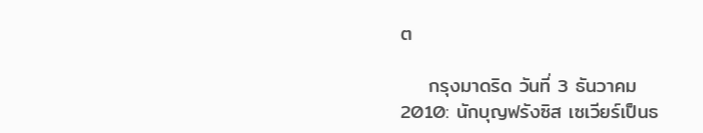ต

    กรุงมาดริด วันที่ 3 ธันวาคม 2010: นักบุญฟรังซิส เซเวียร์เป็นธ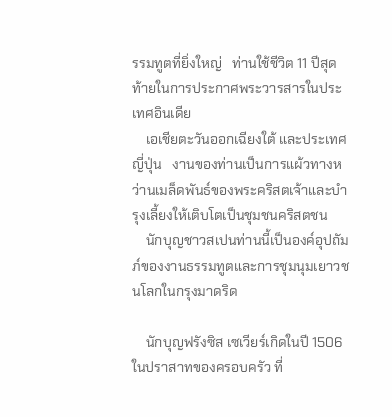รรมทูตที่ยิ่งใหญ่   ท่านใช้ชีวิต 11 ปีสุดท้ายในการประกาศพระวารสารในประเทศอินเดีย
    เอเชียตะวันออกเฉียงใต้ และประเทศญี่ปุ่น   งานของท่านเป็นการแผ้วทางหว่านเมล็ดพันธ์ของพระคริสตเจ้าและบำรุงเลี้ยงให้เติบโตเป็นชุมชนคริสตชน
    นักบุญชาวสเปนท่านนี้เป็นองค์อุปถัมภ์ของงานธรรมทูตและการชุมนุมเยาวชนโลกในกรุงมาดริด

    นักบุญฟรังซิส เซเวียร์เกิดในปี 1506  ในปราสาทของครอบครัว ที่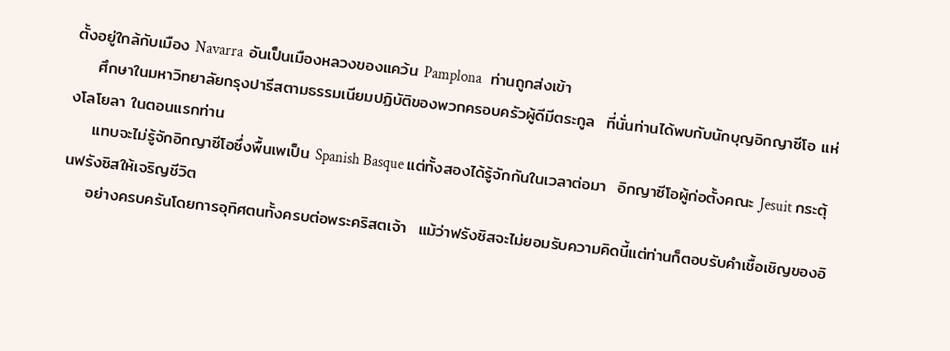ตั้งอยู่ใกล้กับเมือง Navarra  อันเป็นเมืองหลวงของแคว้น Pamplona   ท่านถูกส่งเข้า
    ศึกษาในมหาวิทยาลัยกรุงปารีสตามธรรมเนียมปฏิบัติของพวกครอบครัวผู้ดีมีตระกูล  ที่นั่นท่านได้พบกับนักบุญอิกญาซีโอ แห่งโลโยลา ในตอนแรกท่าน
    แทบจะไม่รู้จักอิกญาซีโอซึ่งพื้นเพเป็น Spanish Basque แต่ทั้งสองได้รู้จักกันในเวลาต่อมา  อิกญาซีโอผู้ก่อตั้งคณะ Jesuit กระตุ้นฟรังซิสให้เจริญชีวิต
    อย่างครบครันโดยการอุทิศตนทั้งครบต่อพระคริสตเจ้า  แม้ว่าฟรังซิสจะไม่ยอมรับความคิดนี้แต่ท่านก็ตอบรับคำเชื้อเชิญของอิ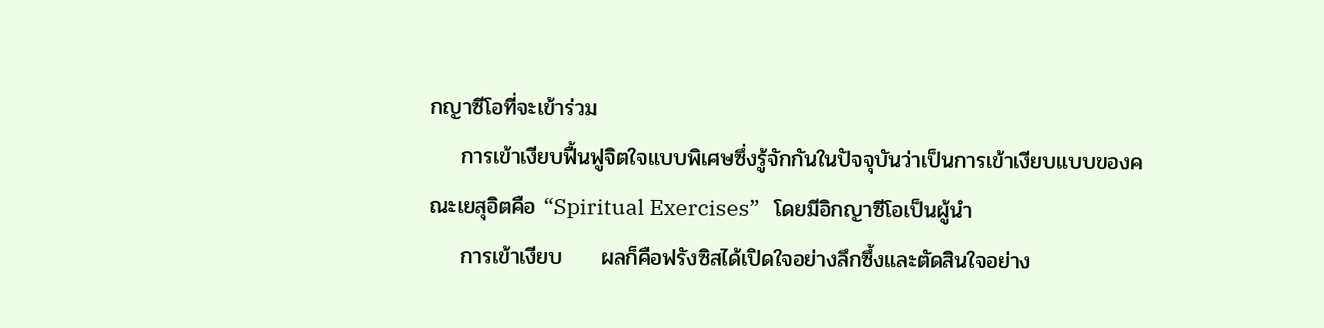กญาซีโอที่จะเข้าร่วม
    การเข้าเงียบฟื้นฟูจิตใจแบบพิเศษซึ่งรู้จักกันในปัจจุบันว่าเป็นการเข้าเงียบแบบของคณะเยสุอิตคือ “Spiritual Exercises”   โดยมีอิกญาซีโอเป็นผู้นำ
    การเข้าเงียบ     ผลก็คือฟรังซิสได้เปิดใจอย่างลึกซึ้งและตัดสินใจอย่าง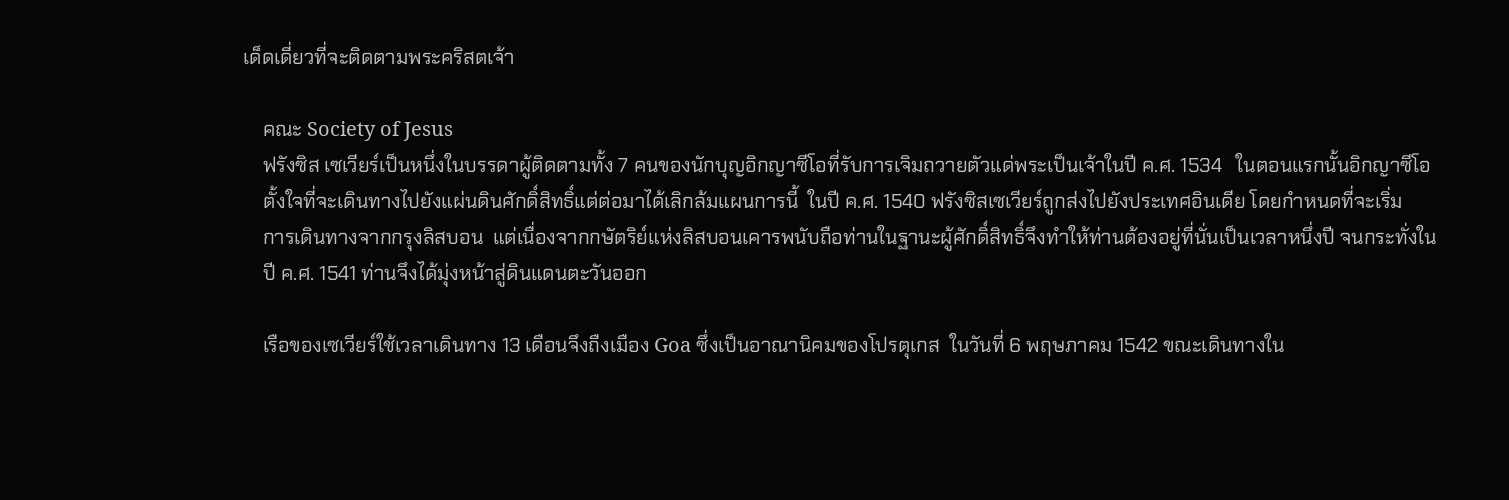เด็ดเดี่ยวที่จะติดตามพระคริสตเจ้า

    คณะ Society of Jesus
    ฟรังซิส เซเวียร์เป็นหนึ่งในบรรดาผู้ติดตามทั้ง 7 คนของนักบุญอิกญาซีโอที่รับการเจิมถวายตัวแด่พระเป็นเจ้าในปี ค.ศ. 1534   ในตอนแรกนั้นอิกญาซีโอ
    ตั้งใจที่จะเดินทางไปยังแผ่นดินศักดิ์สิทธิ์แต่ต่อมาได้เลิกล้มแผนการนี้  ในปี ค.ศ. 1540 ฟรังซิสเซเวียร์ถูกส่งไปยังประเทศอินเดีย โดยกำหนดที่จะเริ่ม
    การเดินทางจากกรุงลิสบอน  แต่เนื่องจากกษัตริย์แห่งลิสบอนเคารพนับถือท่านในฐานะผู้ศักดิ์สิทธิ์จึงทำให้ท่านต้องอยู่ที่นั่นเป็นเวลาหนึ่งปี จนกระทั่งใน
    ปี ค.ศ. 1541 ท่านจึงได้มุ่งหน้าสู่ดินแดนตะวันออก

    เรือของเซเวียร์ใช้เวลาเดินทาง 13 เดือนจึงถืงเมือง Goa ซึ่งเป็นอาณานิคมของโปรตุเกส  ในวันที่ 6 พฤษภาคม 1542 ขณะเดินทางใน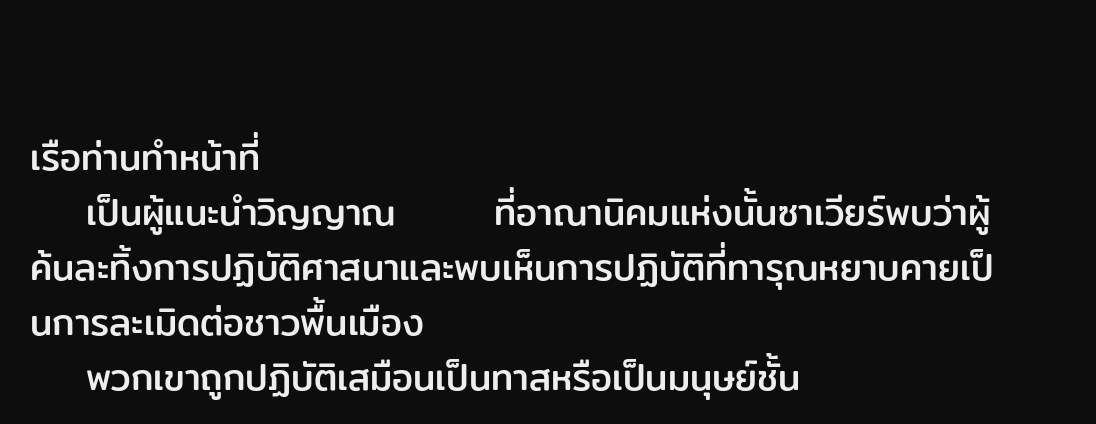เรือท่านทำหน้าที่
    เป็นผู้แนะนำวิญญาณ       ที่อาณานิคมแห่งนั้นซาเวียร์พบว่าผู้ค้นละทิ้งการปฏิบัติศาสนาและพบเห็นการปฏิบัติที่ทารุณหยาบคายเป็นการละเมิดต่อชาวพื้นเมือง
    พวกเขาถูกปฏิบัติเสมือนเป็นทาสหรือเป็นมนุษย์ชั้น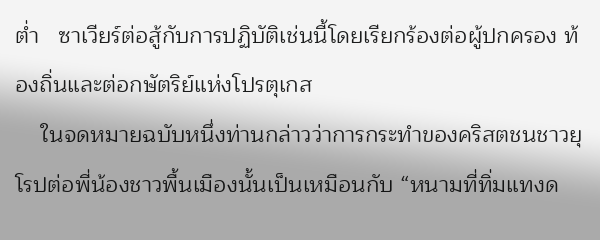ต่ำ   ซาเวียร์ต่อสู้กับการปฏิบัติเช่นนี้โดยเรียกร้องต่อผู้ปกครอง ท้องถิ่นและต่อกษัตริย์แห่งโปรตุเกส
    ในจดหมายฉบับหนึ่งท่านกล่าวว่าการกระทำของคริสตชนชาวยุโรปต่อพี่น้องชาวพื้นเมืองนั้นเป็นเหมือนกับ “หนามที่ทิ่มแทงด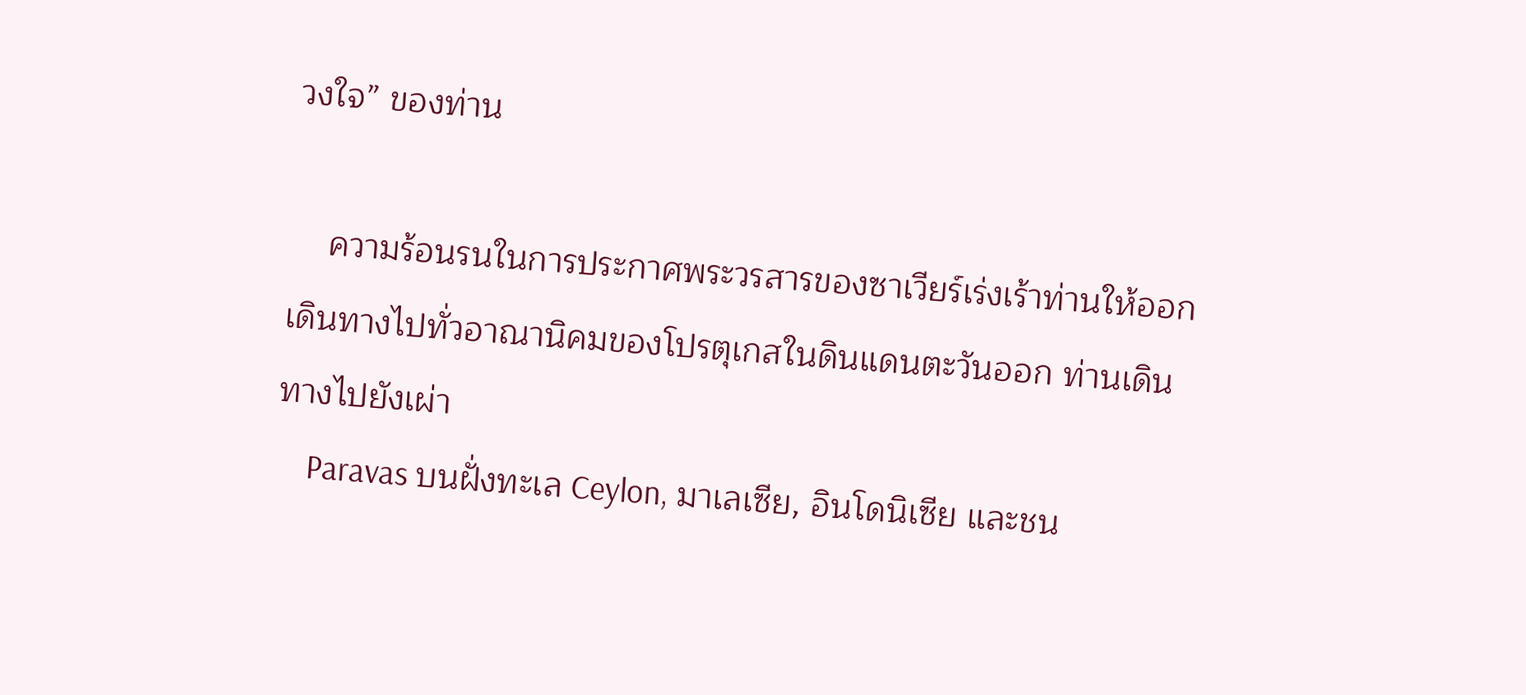วงใจ” ของท่าน

    ความร้อนรนในการประกาศพระวรสารของซาเวียร์เร่งเร้าท่านให้ออกเดินทางไปทั่วอาณานิคมของโปรตุเกสในดินแดนตะวันออก ท่านเดินทางไปยังเผ่า
    Paravas บนฝั่งทะเล Ceylon, มาเลเซีย, อินโดนิเซีย และชน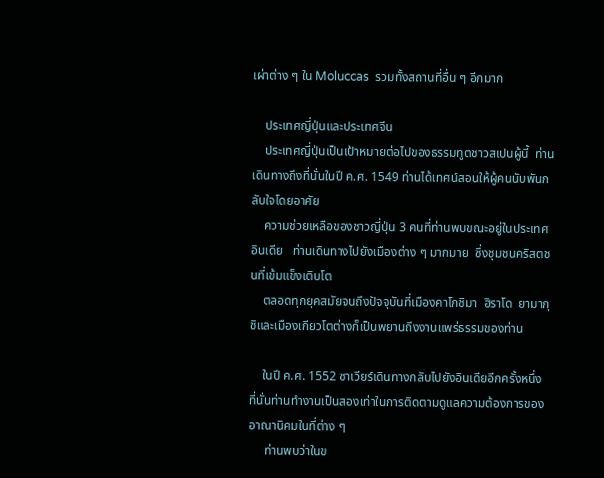เผ่าต่าง ๆ ใน Moluccas  รวมทั้งสถานที่อื่น ๆ อีกมาก

    ประเทศญี่ปุ่นและประเทศจีน
    ประเทศญี่ปุ่นเป็นเป้าหมายต่อไปของธรรมทูตชาวสเปนผู้นี้  ท่านเดินทางถึงที่นั่นในปี ค.ศ. 1549 ท่านได้เทศน์สอนให้ผู้คนนับพันกลับใจโดยอาศัย
    ความช่วยเหลือของชาวญี่ปุ่น 3 คนที่ท่านพบขณะอยู่ในประเทศอินเดีย   ท่านเดินทางไปยังเมืองต่าง ๆ มากมาย  ซึ่งชุมชนคริสตชนที่เข้มแข็งเติบโต
    ตลอดทุกยุคสมัยจนถึงปัจจุบันที่เมืองคาโกชิมา  ฮิราโด  ยามากุชิและเมืองเกียวโตต่างก็เป็นพยานถึงงานแพร่ธรรมของท่าน

    ในปี ค.ศ. 1552 ซาเวียร์เดินทางกลับไปยังอินเดียอีกครั้งหนึ่ง  ที่นั่นท่านทำงานเป็นสองเท่าในการติดตามดูแลความต้องการของอาณานิคมในที่ต่าง ๆ
     ท่านพบว่าในข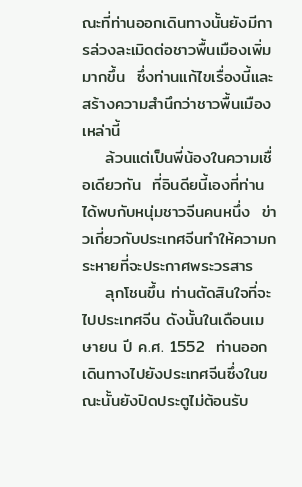ณะที่ท่านออกเดินทางนั้นยังมีการล่วงละเมิดต่อชาวพื้นเมืองเพิ่มมากขึ้น  ซึ่งท่านแก้ไขเรื่องนี้และสร้างความสำนึกว่าชาวพื้นเมืองเหล่านี้
    ล้วนแต่เป็นพี่น้องในความเชื่อเดียวกัน  ที่อินดียนี้เองที่ท่านได้พบกับหนุ่มชาวจีนคนหนึ่ง  ข่าวเกี่ยวกับประเทศจีนทำให้ความกระหายที่จะประกาศพระวรสาร
    ลุกโชนขึ้น ท่านตัดสินใจที่จะไปประเทศจีน ดังนั้นในเดือนเมษายน ปี ค.ศ. 1552  ท่านออกเดินทางไปยังประเทศจีนซึ่งในขณะนั้นยังปิดประตูไม่ต้อนรับ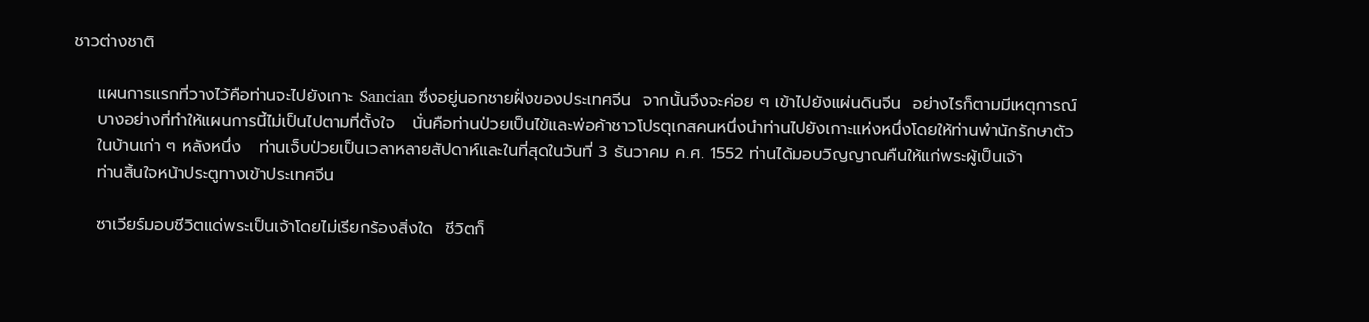ชาวต่างชาติ

    แผนการแรกที่วางไว้คือท่านจะไปยังเกาะ Sancian ซึ่งอยู่นอกชายฝั่งของประเทศจีน  จากนั้นจึงจะค่อย ๆ เข้าไปยังแผ่นดินจีน  อย่างไรก็ตามมีเหตุการณ์
    บางอย่างที่ทำให้แผนการนี้ไม่เป็นไปตามที่ตั้งใจ   นั่นคือท่านป่วยเป็นไข้และพ่อค้าชาวโปรตุเกสคนหนึ่งนำท่านไปยังเกาะแห่งหนึ่งโดยให้ท่านพำนักรักษาตัว
    ในบ้านเก่า ๆ หลังหนึ่ง   ท่านเจ็บป่วยเป็นเวลาหลายสัปดาห์และในที่สุดในวันที่ 3 ธันวาคม ค.ศ. 1552 ท่านได้มอบวิญญาณคืนให้แก่พระผู้เป็นเจ้า
    ท่านสิ้นใจหน้าประตูทางเข้าประเทศจีน

    ซาเวียร์มอบชีวิตแด่พระเป็นเจ้าโดยไม่เรียกร้องสิ่งใด  ชีวิตก็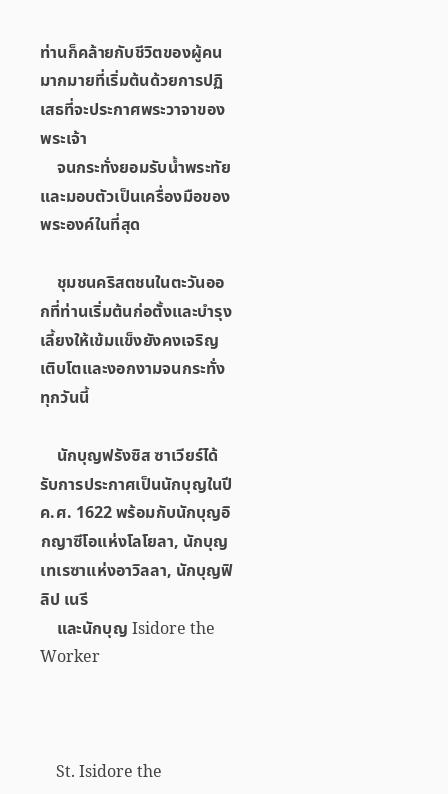ท่านก็คล้ายกับชีวิตของผู้คนมากมายที่เริ่มต้นด้วยการปฏิเสธที่จะประกาศพระวาจาของพระเจ้า
    จนกระทั่งยอมรับน้ำพระทัยและมอบตัวเป็นเครื่องมือของพระองค์ในที่สุด

    ชุมชนคริสตชนในตะวันออกที่ท่านเริ่มต้นก่อตั้งและบำรุงเลี้ยงให้เข้มแข็งยังคงเจริญเติบโตและงอกงามจนกระทั่งทุกวันนี้

    นักบุญฟรังซิส ซาเวียร์ได้รับการประกาศเป็นนักบุญในปี ค.ศ. 1622 พร้อมกับนักบุญอิกญาซีโอแห่งโลโยลา, นักบุญเทเรซาแห่งอาวิลลา, นักบุญฟิลิป เนรี
    และนักบุญ Isidore the Worker



    St. Isidore the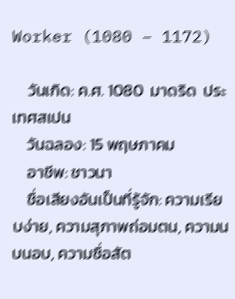Worker (1080 – 1172)

    วันเกิด: ค.ศ. 1080  มาดริด  ประเทศสเปน
    วันฉลอง: 15 พฤษภาคม
    อาชีพ: ชาวนา
    ชื่อเสียงอันเป็นที่รู้จัก: ความเรียบง่าย, ความสุภาพถ่อมตน, ความนบนอบ, ความซื่อสัต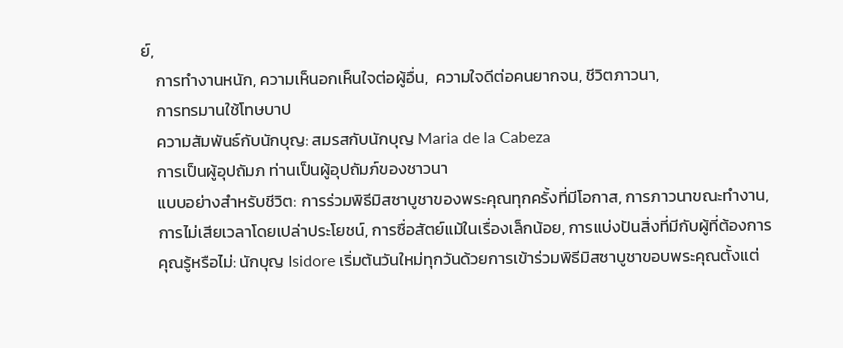ย์,
    การทำงานหนัก, ความเห็นอกเห็นใจต่อผู้อื่น,  ความใจดีต่อคนยากจน, ชีวิตภาวนา,
    การทรมานใช้โทษบาป
    ความสัมพันธ์กับนักบุญ: สมรสกับนักบุญ Maria de la Cabeza
    การเป็นผู้อุปถัมภ ท่านเป็นผู้อุปถัมภ์ของชาวนา
    แบบอย่างสำหรับชีวิต: การร่วมพิธีมิสซาบูชาของพระคุณทุกครั้งที่มีโอกาส, การภาวนาขณะทำงาน,
    การไม่เสียเวลาโดยเปล่าประโยชน์, การซื่อสัตย์แม้ในเรื่องเล็กน้อย, การแบ่งปันสิ่งที่มีกับผู้ที่ต้องการ
    คุณรู้หรือไม่: นักบุญ Isidore เริ่มต้นวันใหม่ทุกวันด้วยการเข้าร่วมพิธีมิสซาบูชาขอบพระคุณตั้งแต่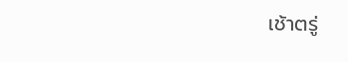เช้าตรู่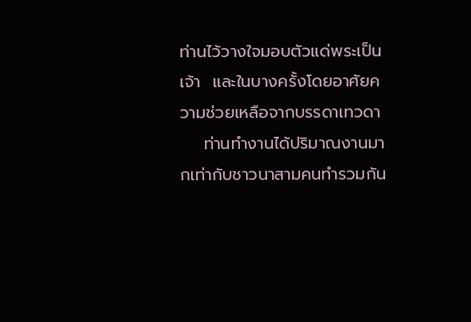ท่านไว้วางใจมอบตัวแด่พระเป็นเจ้า  และในบางครั้งโดยอาศัยความช่วยเหลือจากบรรดาเทวดา
    ท่านทำงานได้ปริมาณงานมากเท่ากับชาวนาสามคนทำรวมกัน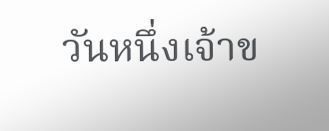วันหนึ่งเจ้าข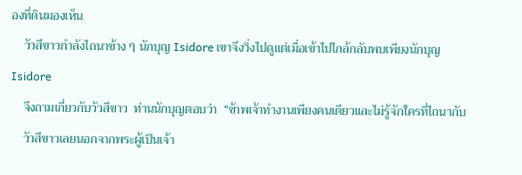องที่ดินมองเห็น
    วัวสีขาวกำลังไถนาข้าง ๆ นักบุญ Isidore เขาจึงวิ่งไปดูแต่เมื่อเข้าไปไกล้กลับพบเพียงนักบุญ Isidore
    จึงถามเกี่ยวกับวัวสีขาว  ท่านนักบุญตอบว่า  “ข้าพเจ้าทำงานเพียงคนเดียวและไม่รู้จักใครที่ไถนากับ
    วัวสีขาวเลยนอกจากพระผู้เป็นเจ้า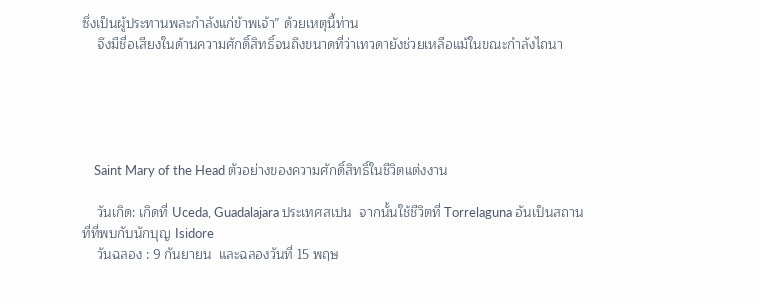ซึ่งเป็นผู้ประทานพละกำลังแก่ข้าพเจ้า” ด้วยเหตุนี้ท่าน
    จึงมีชื่อเสียงในด้านความศักดิ์สิทธิ์จนถึงขนาดที่ว่าเทวดายังช่วยเหลือแม้ในขณะกำลังไถนา





    Saint Mary of the Head ตัวอย่างของความศักดิ์สิทธิ์ในชีวิตแต่งงาน

    วันเกิด: เกิดที่ Uceda, Guadalajara ประเทศสเปน  จากนั้นใช้ชีวิตที่ Torrelaguna อันเป็นสถานที่ที่พบกับนักบุญ Isidore
    วันฉลอง : 9 กันยายน  และฉลองวันที่ 15 พฤษ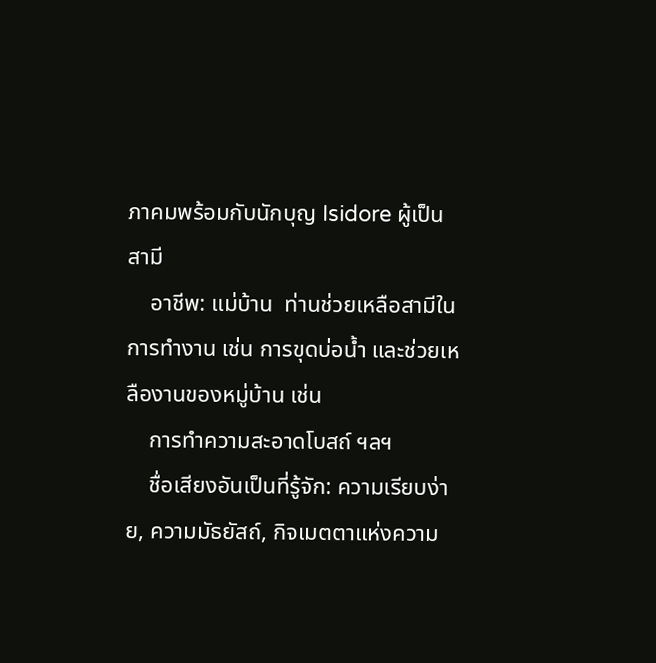ภาคมพร้อมกับนักบุญ Isidore ผู้เป็นสามี
    อาชีพ: แม่บ้าน  ท่านช่วยเหลือสามีในการทำงาน เช่น การขุดบ่อน้ำ และช่วยเหลืองานของหมู่บ้าน เช่น
    การทำความสะอาดโบสถ์ ฯลฯ
    ชื่อเสียงอันเป็นที่รู้จัก: ความเรียบง่าย, ความมัธยัสถ์, กิจเมตตาแห่งความ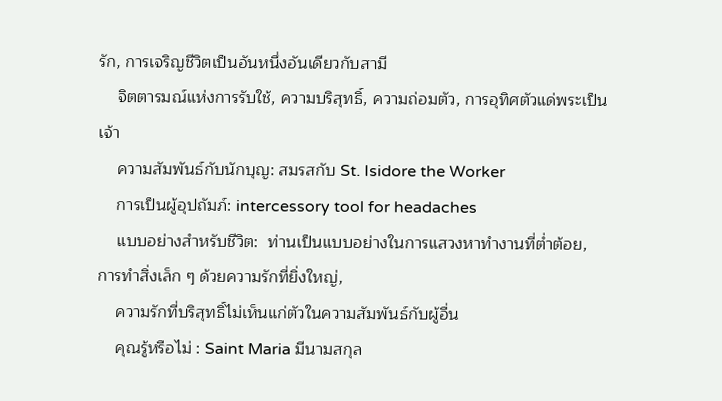รัก, การเจริญชีวิตเป็นอันหนึ่งอันเดียวกับสามี
    จิตตารมณ์แห่งการรับใช้, ความบริสุทธิ์, ความถ่อมตัว, การอุทิศตัวแด่พระเป็นเจ้า
    ความสัมพันธ์กับนักบุญ: สมรสกับ St. Isidore the Worker
    การเป็นผู้อุปถัมภ์: intercessory tool for headaches
    แบบอย่างสำหรับชีวิต:  ท่านเป็นแบบอย่างในการแสวงหาทำงานที่ต่ำต้อย, การทำสิ่งเล็ก ๆ ด้วยความรักที่ยิ่งใหญ่,
    ความรักที่บริสุทธิ์ไม่เห็นแก่ตัวในความสัมพันธ์กับผู้อื่น
    คุณรู้หรือไม่ : Saint Maria มีนามสกุล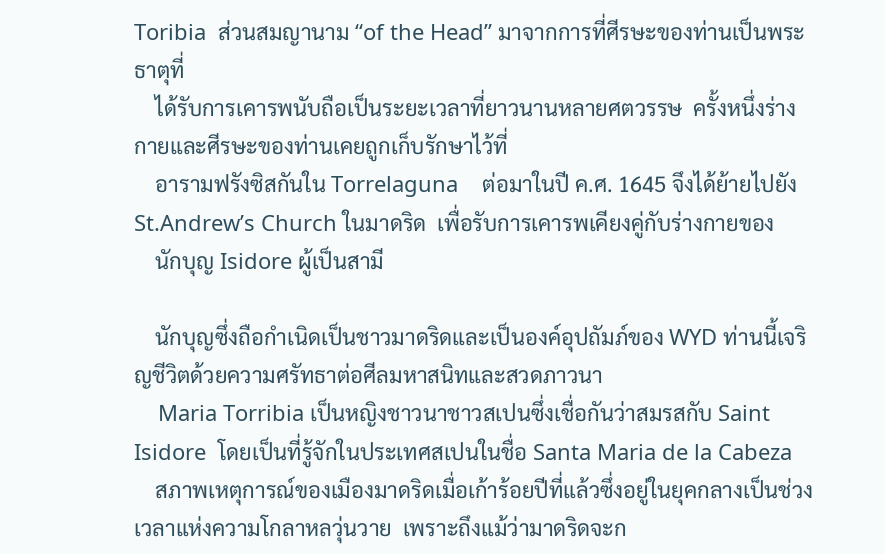Toribia  ส่วนสมญานาม “of the Head” มาจากการที่ศีรษะของท่านเป็นพระธาตุที่
    ได้รับการเคารพนับถือเป็นระยะเวลาที่ยาวนานหลายศตวรรษ  ครั้งหนึ่งร่างกายและศีรษะของท่านเคยถูกเก็บรักษาไว้ที่
    อารามฟรังซิสกันใน Torrelaguna    ต่อมาในปี ค.ศ. 1645 จึงได้ย้ายไปยัง St.Andrew’s Church ในมาดริด  เพื่อรับการเคารพเคียงคู่กับร่างกายของ
    นักบุญ Isidore ผู้เป็นสามี

    นักบุญซึ่งถือกำเนิดเป็นชาวมาดริดและเป็นองค์อุปถัมภ์ของ WYD ท่านนี้เจริญชีวิตด้วยความศรัทธาต่อศีลมหาสนิทและสวดภาวนา
    Maria Torribia เป็นหญิงชาวนาชาวสเปนซึ่งเชื่อกันว่าสมรสกับ Saint Isidore  โดยเป็นที่รู้จักในประเทศสเปนในชื่อ Santa Maria de la Cabeza
    สภาพเหตุการณ์ของเมืองมาดริดเมื่อเก้าร้อยปีที่แล้วซึ่งอยู่ในยุคกลางเป็นช่วงเวลาแห่งความโกลาหลวุ่นวาย  เพราะถึงแม้ว่ามาดริดจะก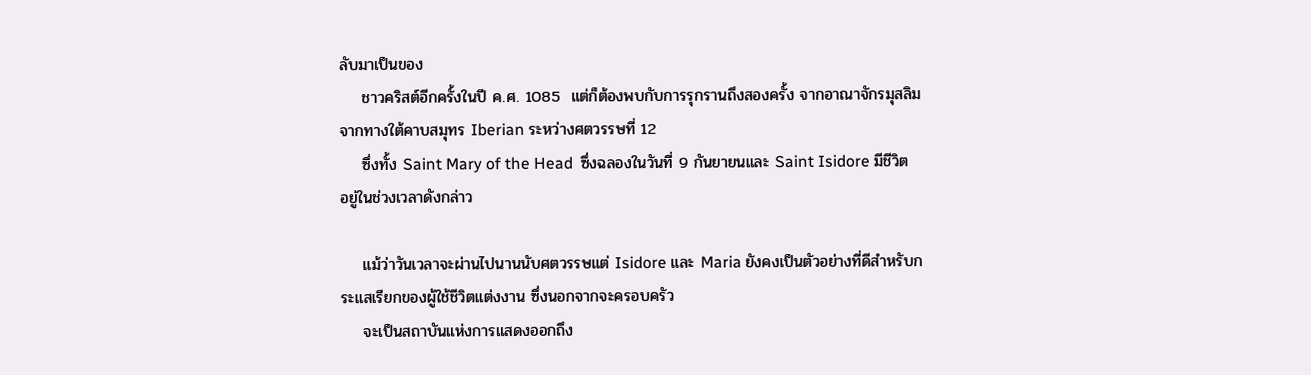ลับมาเป็นของ
    ชาวคริสต์อีกครั้งในปี ค.ศ. 1085  แต่ก็ต้องพบกับการรุกรานถึงสองครั้ง จากอาณาจักรมุสลิมจากทางใต้คาบสมุทร Iberian ระหว่างศตวรรษที่ 12
    ซึ่งทั้ง Saint Mary of the Head  ซึ่งฉลองในวันที่ 9 กันยายนและ Saint Isidore มีชีวิตอยู่ในช่วงเวลาดังกล่าว

    แม้ว่าวันเวลาจะผ่านไปนานนับศตวรรษแต่ Isidore และ Maria ยังคงเป็นตัวอย่างที่ดีสำหรับกระแสเรียกของผู้ใช้ชีวิตแต่งงาน ซึ่งนอกจากจะครอบครัว
    จะเป็นสถาบันแห่งการแสดงออกถึง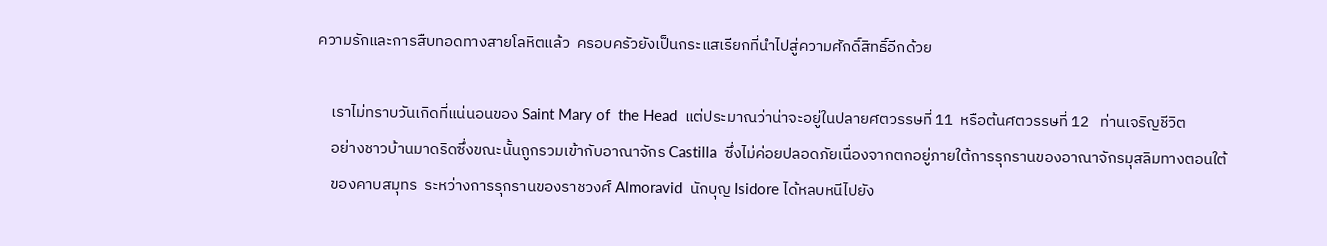ความรักและการสืบทอดทางสายโลหิตแล้ว  ครอบครัวยังเป็นกระแสเรียกที่นำไปสู่ความศักดิ์สิทธิ์อีกด้วย

    เราไม่ทราบวันเกิดที่แน่นอนของ Saint Mary of  the Head  แต่ประมาณว่าน่าจะอยู่ในปลายศตวรรษที่ 11  หรือต้นศตวรรษที่ 12   ท่านเจริญชีวิต
    อย่างชาวบ้านมาดริดซึ่งขณะนั้นถูกรวมเข้ากับอาณาจักร Castilla  ซึ่งไม่ค่อยปลอดภัยเนื่องจากตกอยู่ภายใต้การรุกรานของอาณาจักรมุสลิมทางตอนใต้
    ของคาบสมุทร  ระหว่างการรุกรานของราชวงศ์ Almoravid  นักบุญ Isidore ได้หลบหนีไปยัง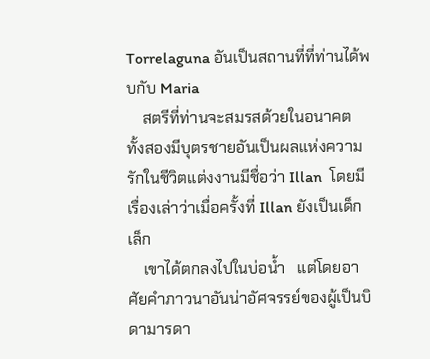Torrelaguna อันเป็นสถานที่ที่ท่านได้พบกับ Maria
    สตรีที่ท่านจะสมรสด้วยในอนาคต ทั้งสองมีบุตรชายอันเป็นผลแห่งความรักในชีวิตแต่งงานมีชื่อว่า Illan  โดยมีเรื่องเล่าว่าเมื่อครั้งที่ Illan ยังเป็นเด็กเล็ก
    เขาได้ตกลงไปในบ่อน้ำ   แต่โดยอาศัยคำภาวนาอันน่าอัศจรรย์ของผู้เป็นบิดามารดา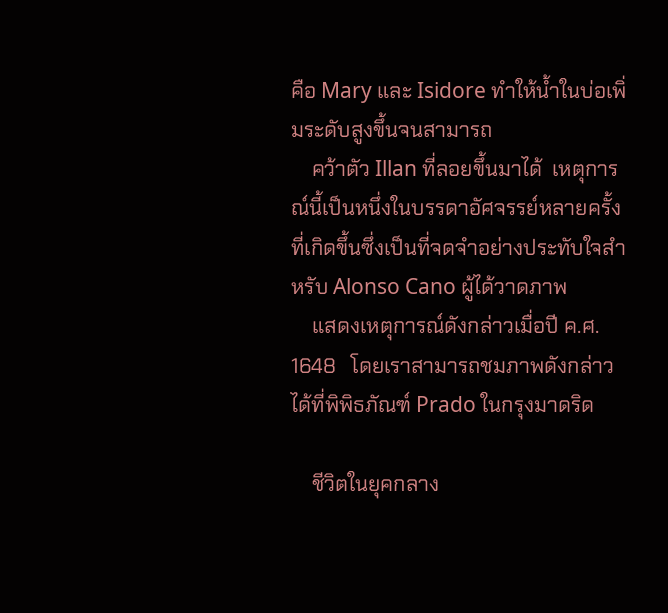คือ Mary และ Isidore ทำให้น้ำในบ่อเพิ่มระดับสูงขึ้นจนสามารถ
    คว้าตัว Illan ที่ลอยขึ้นมาได้  เหตุการณ์นี้เป็นหนึ่งในบรรดาอัศจรรย์หลายครั้งที่เกิดขึ้นซึ่งเป็นที่จดจำอย่างประทับใจสำหรับ Alonso Cano ผู้ได้วาดภาพ
    แสดงเหตุการณ์ดังกล่าวเมื่อปี ค.ศ. 1648   โดยเราสามารถชมภาพดังกล่าวได้ที่พิพิธภัณฑ์ Prado ในกรุงมาดริด

    ชีวิตในยุคกลาง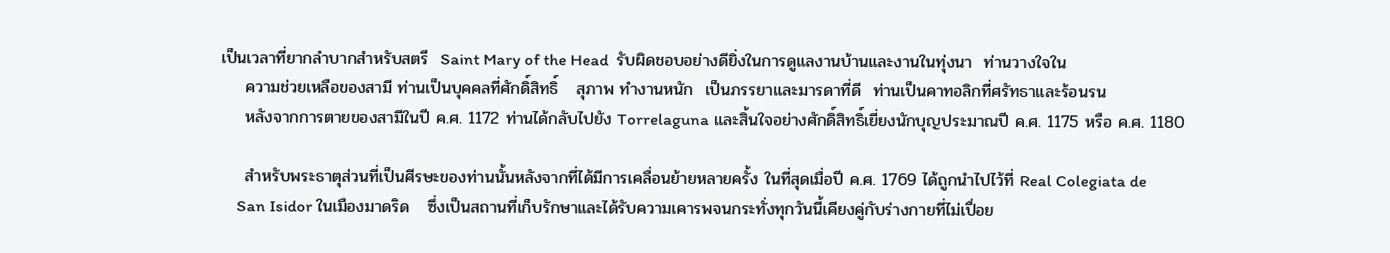เป็นเวลาที่ยากลำบากสำหรับสตรี  Saint Mary of the Head  รับผิดชอบอย่างดียิ่งในการดูแลงานบ้านและงานในทุ่งนา  ท่านวางใจใน
    ความช่วยเหลือของสามี ท่านเป็นบุคคลที่ศักดิ์สิทธิ์   สุภาพ ทำงานหนัก  เป็นภรรยาและมารดาที่ดี  ท่านเป็นคาทอลิกที่ศรัทธาและร้อนรน
    หลังจากการตายของสามีในปี ค.ศ. 1172 ท่านได้กลับไปยัง Torrelaguna และสิ้นใจอย่างศักดิ์สิทธิ์เยี่ยงนักบุญประมาณปี ค.ศ. 1175 หรือ ค.ศ. 1180

    สำหรับพระธาตุส่วนที่เป็นศีรษะของท่านนั้นหลังจากที่ได้มีการเคลื่อนย้ายหลายครั้ง ในที่สุดเมื่อปี ค.ศ. 1769 ได้ถูกนำไปไว้ที่ Real Colegiata de
    San Isidor ในเมืองมาดริด   ซึ่งเป็นสถานที่เก็บรักษาและได้รับความเคารพจนกระทั่งทุกวันนี้เคียงคู่กับร่างกายที่ไม่เปื่อย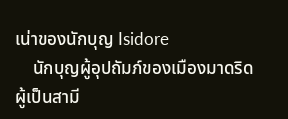เน่าของนักบุญ Isidore
    นักบุญผู้อุปถัมภ์ของเมืองมาดริดผู้เป็นสามี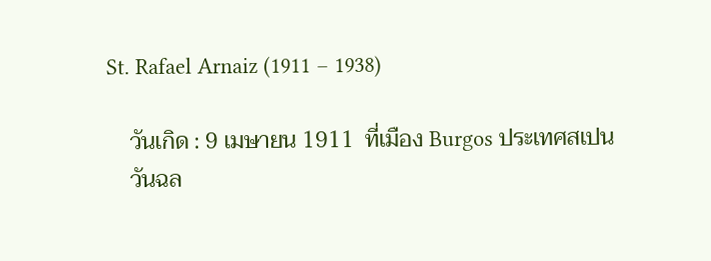St. Rafael Arnaiz (1911 – 1938)

    วันเกิด : 9 เมษายน 1911  ที่เมือง Burgos ประเทศสเปน
    วันฉล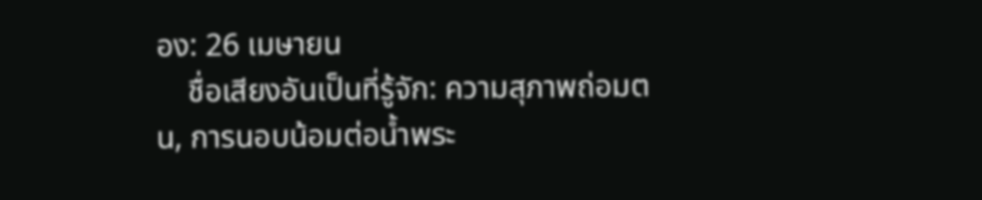อง: 26 เมษายน
    ชื่อเสียงอันเป็นที่รู้จัก: ความสุภาพถ่อมตน, การนอบน้อมต่อน้ำพระ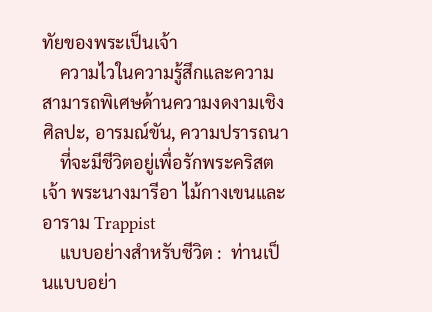ทัยของพระเป็นเจ้า
    ความไวในความรู้สึกและความสามารถพิเศษด้านความงดงามเชิงศิลปะ, อารมณ์ขัน, ความปรารถนา
    ที่จะมีชีวิตอยู่เพื่อรักพระคริสตเจ้า พระนางมารีอา ไม้กางเขนและอาราม Trappist
    แบบอย่างสำหรับชีวิต :  ท่านเป็นแบบอย่า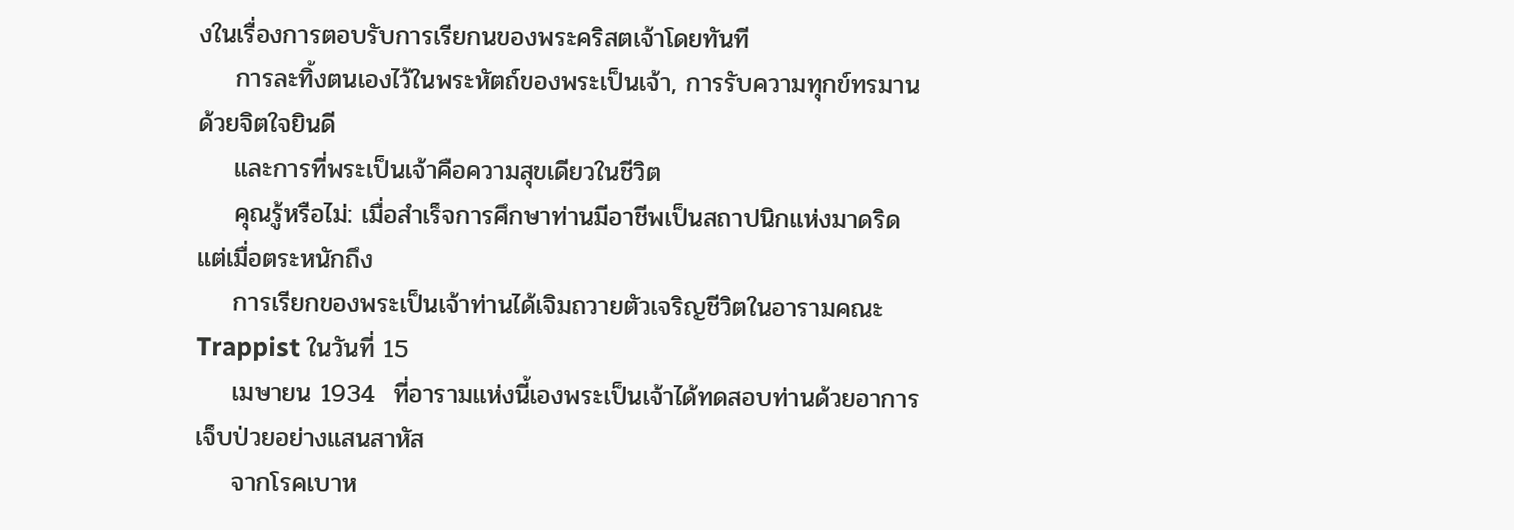งในเรื่องการตอบรับการเรียกนของพระคริสตเจ้าโดยทันที
    การละทิ้งตนเองไว้ในพระหัตถ์ของพระเป็นเจ้า, การรับความทุกข์ทรมานด้วยจิตใจยินดี
    และการที่พระเป็นเจ้าคือความสุขเดียวในชีวิต
    คุณรู้หรือไม่: เมื่อสำเร็จการศึกษาท่านมีอาชีพเป็นสถาปนิกแห่งมาดริด แต่เมื่อตระหนักถึง
    การเรียกของพระเป็นเจ้าท่านได้เจิมถวายตัวเจริญชีวิตในอารามคณะ Trappist ในวันที่ 15
    เมษายน 1934  ที่อารามแห่งนี้เองพระเป็นเจ้าได้ทดสอบท่านด้วยอาการเจ็บป่วยอย่างแสนสาหัส
    จากโรคเบาห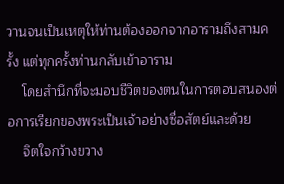วานจนเป็นเหตุให้ท่านต้องออกจากอารามถึงสามครั้ง แต่ทุกครั้งท่านกลับเข้าอาราม
    โดยสำนึกที่จะมอบชีวิตของตนในการตอบสนองต่อการเรียกของพระเป็นเจ้าอย่างซื่อสัตย์และด้วย
    จิตใจกว้างขวาง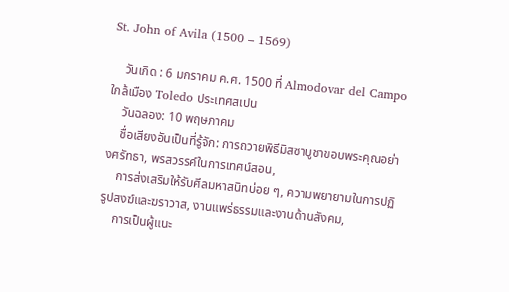St. John of Avila (1500 – 1569)

    วันเกิด : 6 มกราคม ค.ศ. 1500 ที่ Almodovar del Campo ใกล้เมือง Toledo ประเทศสเปน
    วันฉลอง: 10 พฤษภาคม
    ชื่อเสียงอันเป็นที่รู้จัก: การถวายพิธีมิสซาบูชาขอบพระคุณอย่างศรัทธา, พรสวรรค์ในการเทศน์สอน,
    การส่งเสริมให้รับศีลมหาสนิทบ่อย ๆ, ความพยายามในการปฏิรูปสงฆ์และฆราวาส, งานแพร่ธรรมและงานด้านสังคม,
    การเป็นผู้แนะ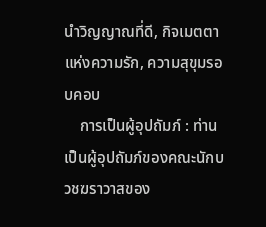นำวิญญาณที่ดี, กิจเมตตาแห่งความรัก, ความสุขุมรอบคอบ
    การเป็นผู้อุปถัมภ์ : ท่านเป็นผู้อุปถัมภ์ของคณะนักบวชฆราวาสของ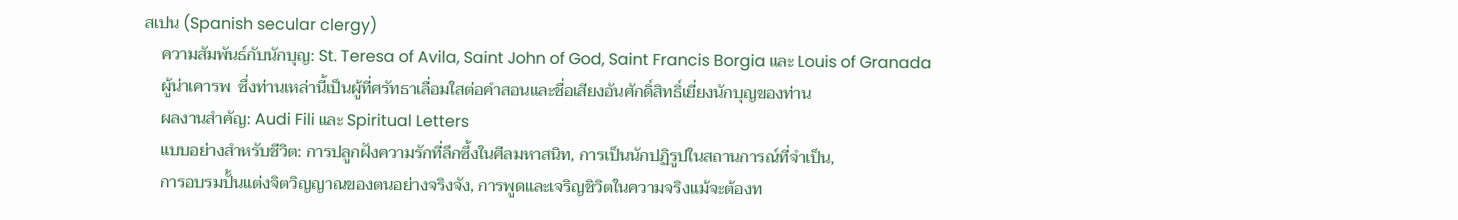สเปน (Spanish secular clergy)
    ความสัมพันธ์กับนักบุญ: St. Teresa of Avila, Saint John of God, Saint Francis Borgia และ Louis of Granada
    ผู้น่าเคารพ  ซึ่งท่านเหล่านี้เป็นผู้ที่ศรัทธาเลื่อมใสต่อคำสอนและชื่อเสียงอันศักดิ์สิทธิ์เยี่ยงนักบุญของท่าน
    ผลงานสำคัญ: Audi Fili และ Spiritual Letters
    แบบอย่างสำหรับชีวิต: การปลูกฝังความรักที่ลึกซึ้งในศีลมหาสนิท, การเป็นนักปฏิรูปในสถานการณ์ที่จำเป็น,
    การอบรมปั้นแต่งจิตวิญญาณของตนอย่างจริงจัง, การพูดและเจริญชิวิตในความจริงแม้จะต้องท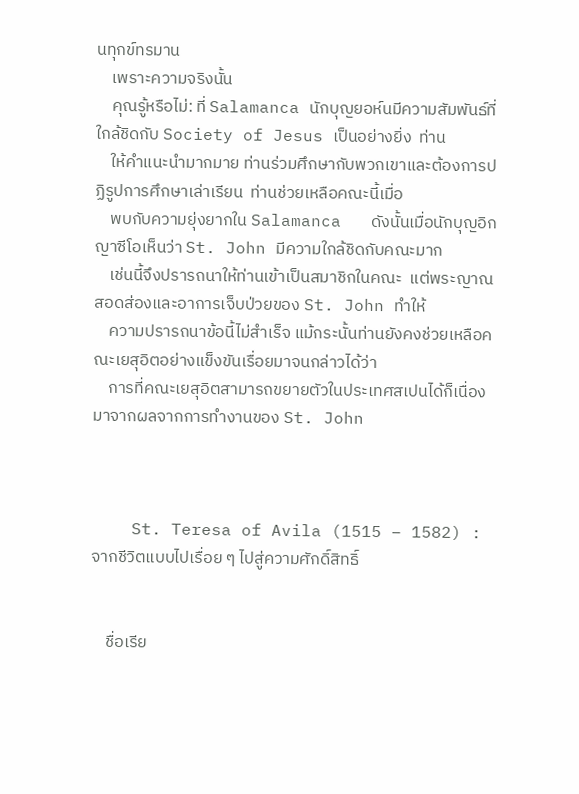นทุกข์ทรมาน
    เพราะความจริงนั้น
    คุณรู้หรือไม่: ที่ Salamanca นักบุญยอห์นมีความสัมพันธ์ที่ใกล้ชิดกับ Society of Jesus เป็นอย่างยิ่ง  ท่าน
    ให้คำแนะนำมากมาย ท่านร่วมศึกษากับพวกเขาและต้องการปฏิรูปการศึกษาเล่าเรียน  ท่านช่วยเหลือคณะนี้เมื่อ
    พบกับความยุ่งยากใน Salamanca   ดังนั้นเมื่อนักบุญอิกญาซีโอเห็นว่า St. John มีความใกล้ชิดกับคณะมาก
    เช่นนี้จึงปรารถนาให้ท่านเข้าเป็นสมาชิกในคณะ  แต่พระญาณสอดส่องและอาการเจ็บป่วยของ St. John ทำให้
    ความปรารถนาข้อนี้ไม่สำเร็จ แม้กระนั้นท่านยังคงช่วยเหลือคณะเยสุอิตอย่างแข็งขันเรื่อยมาจนกล่าวได้ว่า
    การที่คณะเยสุอิตสามารถขยายตัวในประเทศสเปนได้ก็เนื่องมาจากผลจากการทำงานของ St. John



    St. Teresa of Avila (1515 – 1582) : จากชีวิตแบบไปเรื่อย ๆ ไปสู่ความศักดิ์สิทธิ์


    ชื่อเรีย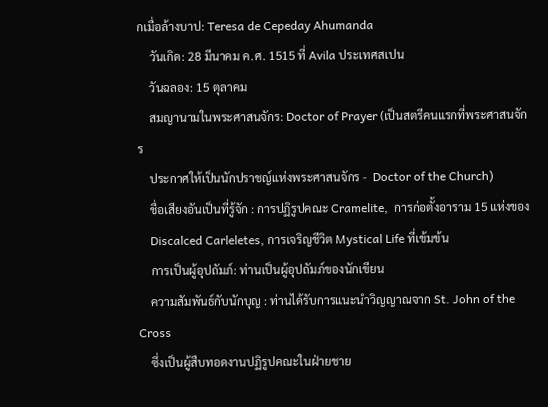กเมื่อล้างบาป: Teresa de Cepeday Ahumanda
    วันเกิด: 28 มีนาคม ค.ศ. 1515 ที่ Avila ประเทศสเปน
    วันฉลอง: 15 ตุลาคม
    สมญานามในพระศาสนจักร: Doctor of Prayer (เป็นสตรีคนแรกที่พระศาสนจักร
    ประกาศให้เป็นนักปราชญ์แห่งพระศาสนจักร -  Doctor of the Church)
    ชื่อเสียงอันเป็นที่รู้จัก : การปฏิรูปคณะ Cramelite,  การก่อตั้งอาราม 15 แห่งของ
    Discalced Carleletes, การเจริญชีวิต Mystical Life ที่เข้มข้น
    การเป็นผู้อุปถัมภ์: ท่านเป็นผู้อุปถัมภ์ของนักเขียน
    ความสัมพันธ์กับนักบุญ : ท่านได้รับการแนะนำวิญญาณจาก St. John of the Cross
    ซึ่งเป็นผู้สืบทอดงานปฏิรูปคณะในฝ่ายชาย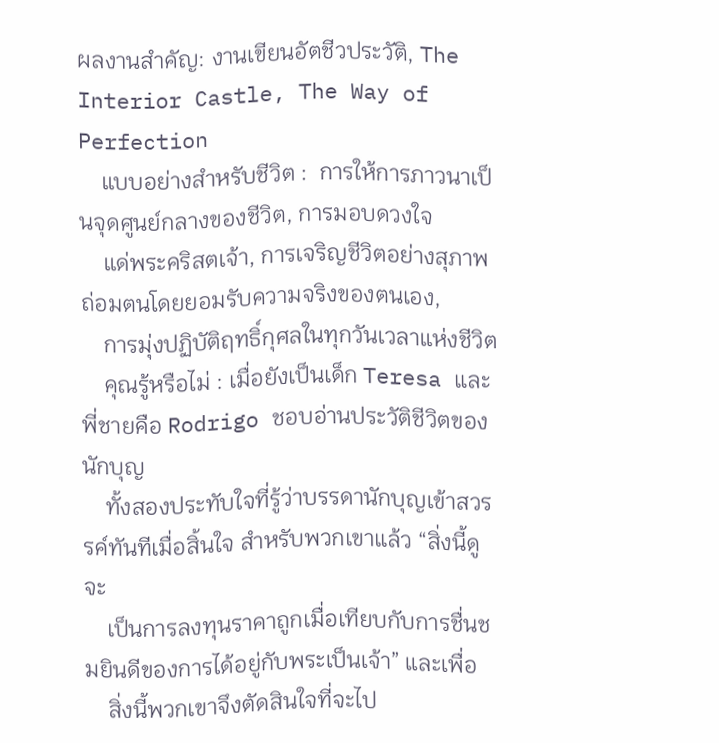ผลงานสำคัญ: งานเขียนอัตชีวประวัติ, The Interior Castle, The Way of Perfection
    แบบอย่างสำหรับชีวิต :  การให้การภาวนาเป็นจุดศูนย์กลางของชีวิต, การมอบดวงใจ
    แด่พระคริสตเจ้า, การเจริญชีวิตอย่างสุภาพถ่อมตนโดยยอมรับความจริงของตนเอง,
    การมุ่งปฏิบัติฤทธิ์กุศลในทุกวันเวลาแห่งชีวิต
    คุณรู้หรือไม่ : เมื่อยังเป็นเด็ก Teresa และพี่ชายคือ Rodrigo ชอบอ่านประวัติชีวิตของนักบุญ
    ทั้งสองประทับใจที่รู้ว่าบรรดานักบุญเข้าสวรรค์ทันทีเมื่อสิ้นใจ สำหรับพวกเขาแล้ว “สิ่งนี้ดูจะ
    เป็นการลงทุนราคาถูกเมื่อเทียบกับการชื่นชมยินดีของการได้อยู่กับพระเป็นเจ้า” และเพื่อ
    สิ่งนี้พวกเขาจึงตัดสินใจที่จะไป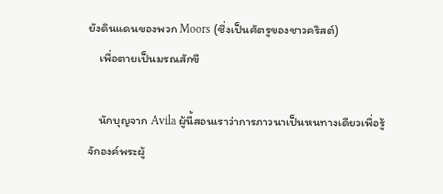ยังดินแดนของพวก Moors (ซึ่งเป็นศัตรูของชาวคริสต์)
    เพื่อตายเป็นมรณสักขี

    นักบุญจาก Avila ผู้นี้สอนเราว่าการภาวนาเป็นหนทางเดียวเพื่อรู้จักองค์พระผู้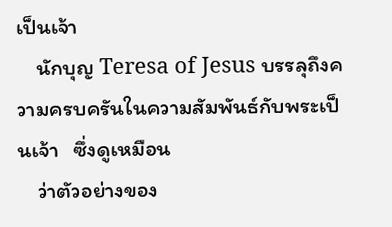เป็นเจ้า
    นักบุญ Teresa of Jesus บรรลุถึงความครบครันในความสัมพันธ์กับพระเป็นเจ้า   ซึ่งดูเหมือน
    ว่าตัวอย่างของ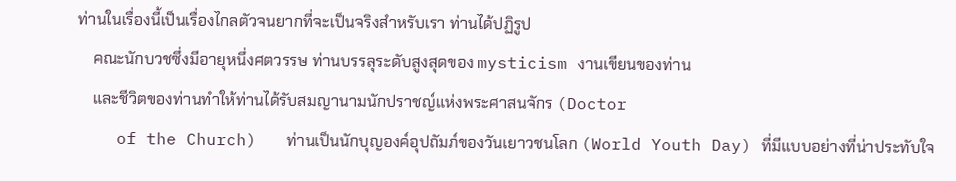ท่านในเรื่องนี้เป็นเรื่องไกลตัวจนยากที่จะเป็นจริงสำหรับเรา ท่านได้ปฏิรูป
    คณะนักบวชซึ่งมีอายุหนึ่งศตวรรษ ท่านบรรลุระดับสูงสุดของ mysticism งานเขียนของท่าน
    และชีวิตของท่านทำให้ท่านได้รับสมญานามนักปราชญ์แห่งพระศาสนจักร (Doctor
    of the Church)   ท่านเป็นนักบุญองค์อุปถัมภ์ของวันเยาวชนโลก (World Youth Day) ที่มีแบบอย่างที่น่าประทับใจ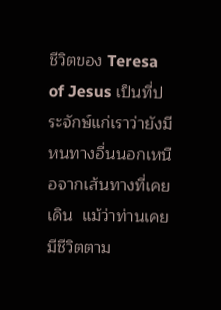ชีวิตของ Teresa of Jesus เป็นที่ประจักษ์แก่เราว่ายังมีหนทางอื่นนอกเหนือจากเส้นทางที่เคยเดิน  แม้ว่าท่านเคยมีชีวิตตาม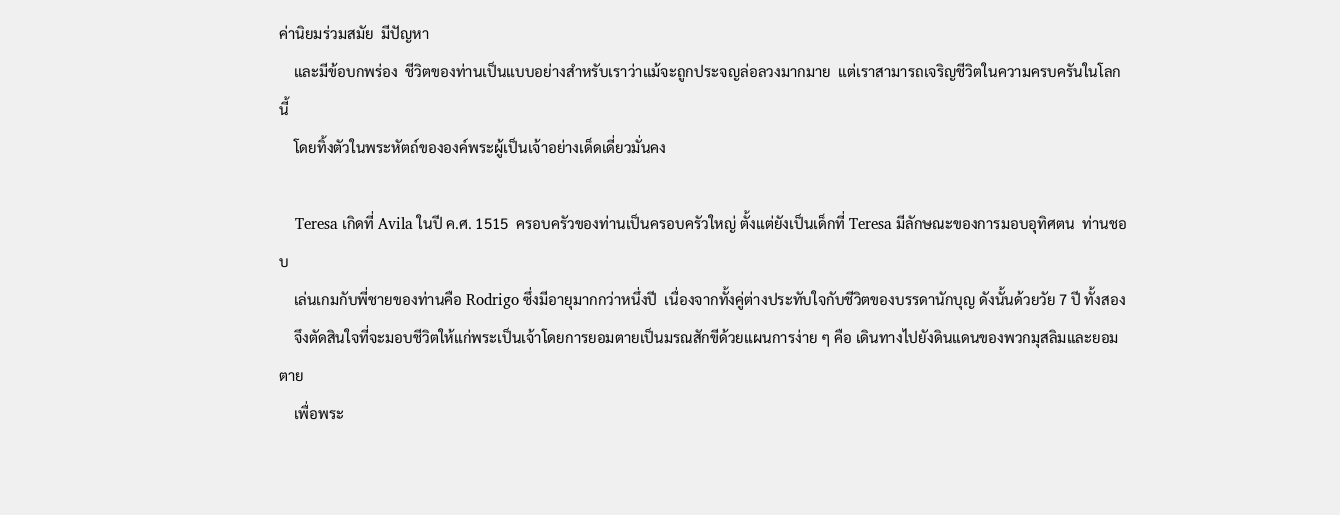ค่านิยมร่วมสมัย  มีปัญหา
    และมีข้อบกพร่อง  ชีวิตของท่านเป็นแบบอย่างสำหรับเราว่าแม้จะถูกประจญล่อลวงมากมาย  แต่เราสามารถเจริญชีวิตในความครบครันในโลกนี้
    โดยทิ้งตัวในพระหัตถ์ขององค์พระผู้เป็นเจ้าอย่างเด็ดเดี่ยวมั่นคง

    Teresa เกิดที่ Avila ในปี ค.ศ. 1515  ครอบครัวของท่านเป็นครอบครัวใหญ่ ตั้งแต่ยังเป็นเด็กที่ Teresa มีลักษณะของการมอบอุทิศตน  ท่านชอบ
    เล่นเกมกับพี่ชายของท่านคือ Rodrigo ซึ่งมีอายุมากกว่าหนึ่งปี  เนื่องจากทั้งคู่ต่างประทับใจกับชีวิตของบรรดานักบุญ ดังนั้นด้วยวัย 7 ปี ทั้งสอง
    จึงตัดสินใจที่จะมอบชีวิตให้แก่พระเป็นเจ้าโดยการยอมตายเป็นมรณสักขีด้วยแผนการง่าย ๆ คือ เดินทางไปยังดินแดนของพวกมุสลิมและยอมตาย
    เพื่อพระ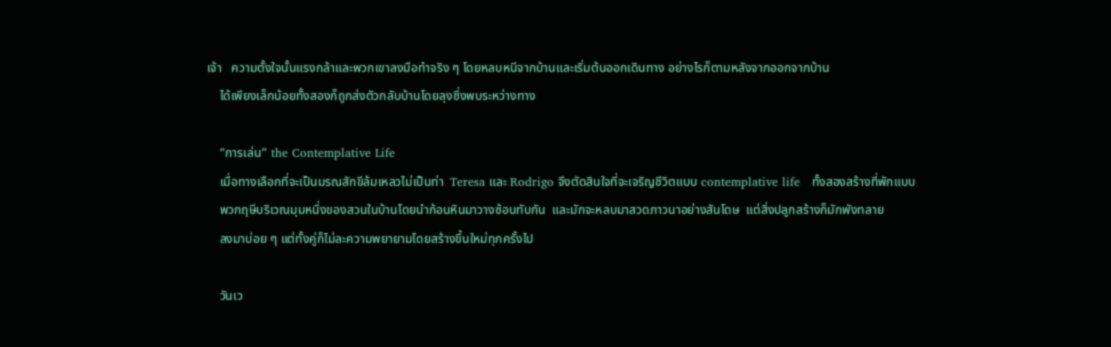เจ้า   ความตั้งใจนั้นแรงกล้าและพวกเขาลงมือทำจริง ๆ โดยหลบหนีจากบ้านและเริ่มต้นออกเดินทาง อย่างไรก็ตามหลังจากออกจากบ้าน
    ได้เพียงเล็กน้อยทั้งสองก็ถูกส่งตัวกลับบ้านโดยลุงซึ่งพบระหว่างทาง

    “การเล่น” the Contemplative Life
    เมื่อทางเลือกที่จะเป็นมรณสักขีล้มเหลวไม่เป็นท่า  Teresa และ Rodrigo จึงตัดสินใจที่จะเจริญชีวิตแบบ contemplative life   ทั้งสองสร้างที่พักแบบ
    พวกฤษีบริเวณมุมหนึ่งของสวนในบ้านโดยนำก้อนหินมาวางซ้อนทับกัน  และมักจะหลบมาสวดภาวนาอย่างสันโดษ  แต่สิ่งปลูกสร้างก็มักพังทลาย
    ลงมาบ่อย ๆ แต่ทั้งคู่ก็ไม่ละความพยายามโดยสร้างขึ้นใหม่ทุกครั้งไป

    วันเว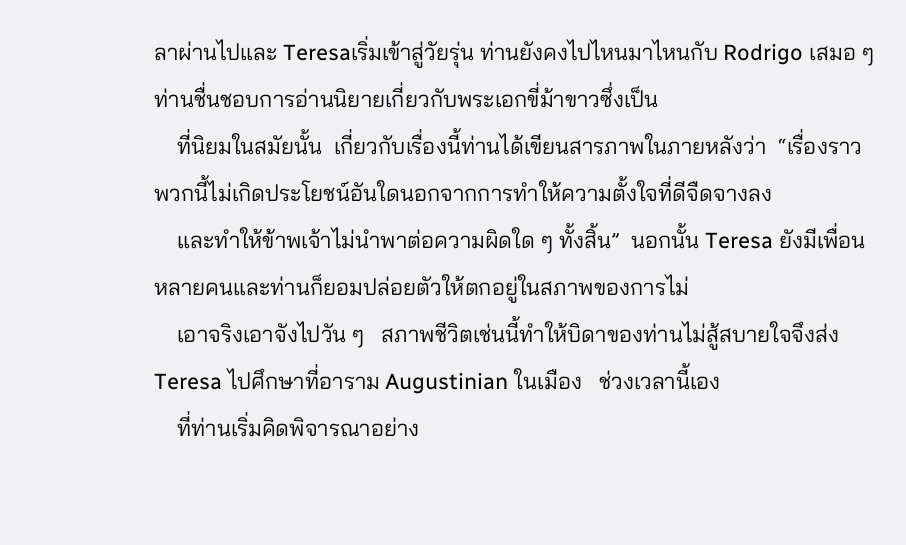ลาผ่านไปและ Teresaเริ่มเข้าสู่วัยรุ่น ท่านยังคงไปไหนมาไหนกับ Rodrigo เสมอ ๆ ท่านชื่นชอบการอ่านนิยายเกี่ยวกับพระเอกขี่ม้าขาวซึ่งเป็น
    ที่นิยมในสมัยนั้น  เกี่ยวกับเรื่องนี้ท่านได้เขียนสารภาพในภายหลังว่า  “เรื่องราวพวกนี้ไม่เกิดประโยชน์อันใดนอกจากการทำให้ความตั้งใจที่ดีจืดจางลง
    และทำให้ข้าพเจ้าไม่นำพาต่อความผิดใด ๆ ทั้งสิ้น”  นอกนั้น Teresa ยังมีเพื่อนหลายคนและท่านก็ยอมปล่อยตัวให้ตกอยู่ในสภาพของการไม่
    เอาจริงเอาจังไปวัน ๆ   สภาพชีวิตเช่นนี้ทำให้บิดาของท่านไม่สู้สบายใจจึงส่ง Teresa ไปศึกษาที่อาราม Augustinian ในเมือง   ช่วงเวลานี้เอง
    ที่ท่านเริ่มคิดพิจารณาอย่าง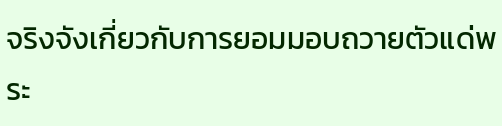จริงจังเกี่ยวกับการยอมมอบถวายตัวแด่พระ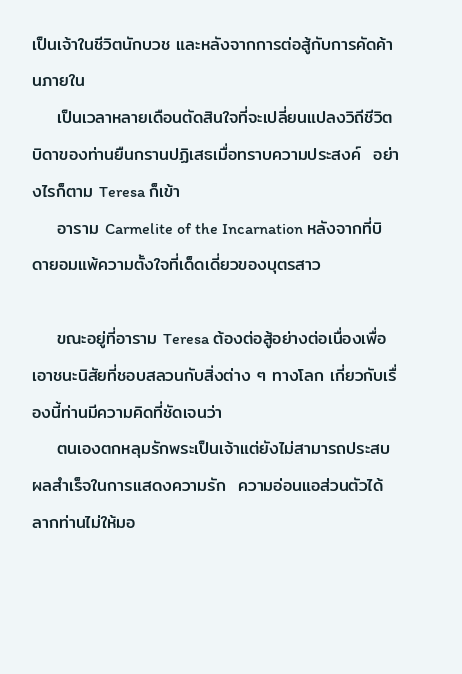เป็นเจ้าในชีวิตนักบวช และหลังจากการต่อสู้กับการคัดค้านภายใน
    เป็นเวลาหลายเดือนตัดสินใจที่จะเปลี่ยนแปลงวิถีชีวิต   บิดาของท่านยืนกรานปฏิเสธเมื่อทราบความประสงค์  อย่างไรก็ตาม Teresa ก็เข้า
    อาราม Carmelite of the Incarnation หลังจากที่บิดายอมแพ้ความตั้งใจที่เด็ดเดี่ยวของบุตรสาว

    ขณะอยู่ที่อาราม Teresa ต้องต่อสู้อย่างต่อเนื่องเพื่อเอาชนะนิสัยที่ชอบสลวนกับสิ่งต่าง ๆ ทางโลก เกี่ยวกับเรื่องนี้ท่านมีความคิดที่ชัดเจนว่า
    ตนเองตกหลุมรักพระเป็นเจ้าแต่ยังไม่สามารถประสบผลสำเร็จในการแสดงความรัก  ความอ่อนแอส่วนตัวได้ลากท่านไม่ให้มอ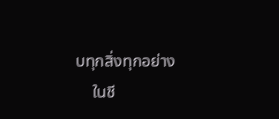บทุกสิ่งทุกอย่าง
    ในชี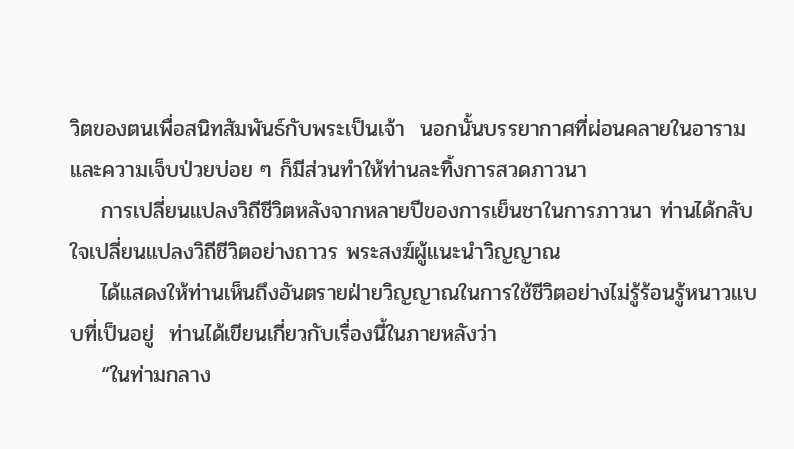วิตของตนเพื่อสนิทสัมพันธ์กับพระเป็นเจ้า  นอกนั้นบรรยากาศที่ผ่อนคลายในอารามและความเจ็บป่วยบ่อย ๆ ก็มีส่วนทำให้ท่านละทิ้งการสวดภาวนา
    การเปลี่ยนแปลงวิถีชีวิตหลังจากหลายปีของการเย็นชาในการภาวนา ท่านได้กลับใจเปลี่ยนแปลงวิถีชีวิตอย่างถาวร พระสงฆ์ผู้แนะนำวิญญาณ
    ได้แสดงให้ท่านเห็นถึงอันตรายฝ่ายวิญญาณในการใช้ชีวิตอย่างไม่รู้ร้อนรู้หนาวแบบที่เป็นอยู่  ท่านได้เขียนเกี่ยวกับเรื่องนี้ในภายหลังว่า
    “ในท่ามกลาง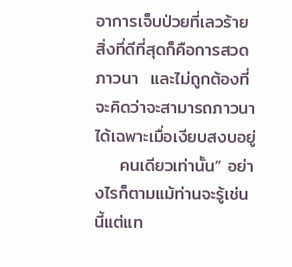อาการเจ็บป่วยที่เลวร้าย สิ่งที่ดีที่สุดก็คือการสวดภาวนา  และไม่ถูกต้องที่จะคิดว่าจะสามารถภาวนาได้เฉพาะเมื่อเงียบสงบอยู่
    คนเดียวเท่านั้น” อย่างไรก็ตามแม้ท่านจะรู้เช่นนี้แต่แท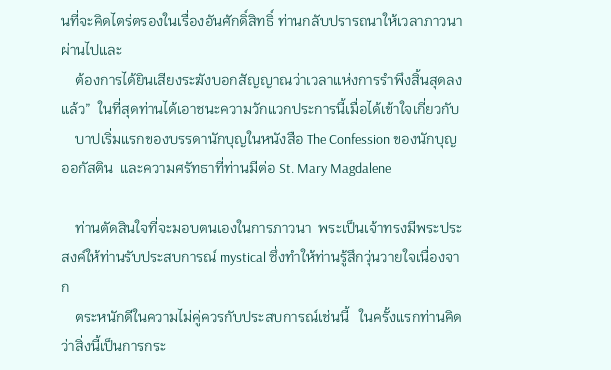นที่จะคิดไตร่ตรองในเรื่องอันศักดิ์สิทธิ์ ท่านกลับปรารถนาให้เวลาภาวนาผ่านไปและ
    ต้องการได้ยินเสียงระฆังบอกสัญญาณว่าเวลาแห่งการรำพึงสิ้นสุดลงแล้ว”  ในที่สุดท่านได้เอาชนะความวักแวกประการนี้เมื่อได้เข้าใจเกี่ยวกับ
    บาปเริ่มแรกของบรรดานักบุญในหนังสือ The Confession ของนักบุญออกัสติน  และความศรัทธาที่ท่านมีต่อ St. Mary Magdalene

    ท่านตัดสินใจที่จะมอบตนเองในการภาวนา  พระเป็นเจ้าทรงมีพระประสงค์ให้ท่านรับประสบการณ์ mystical ซึ่งทำให้ท่านรู้สึกวุ่นวายใจเนื่องจาก
    ตระหนักดีในความไม่คู่ควรกับประสบการณ์เช่นนี้   ในครั้งแรกท่านคิดว่าสิ่งนี้เป็นการกระ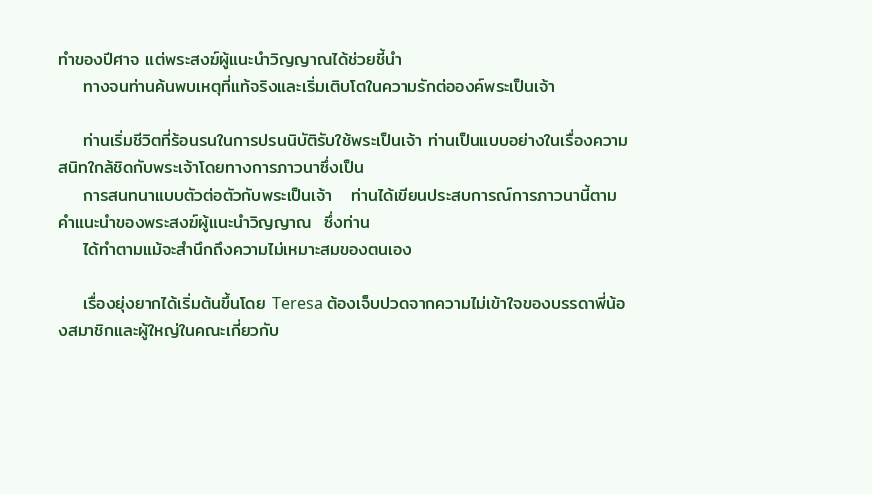ทำของปีศาจ แต่พระสงฆ์ผู้แนะนำวิญญาณได้ช่วยชี้นำ
    ทางจนท่านค้นพบเหตุที่แท้จริงและเริ่มเติบโตในความรักต่อองค์พระเป็นเจ้า

    ท่านเริ่มชีวิตที่ร้อนรนในการปรนนิบัติรับใช้พระเป็นเจ้า ท่านเป็นแบบอย่างในเรื่องความสนิทใกล้ชิดกับพระเจ้าโดยทางการภาวนาซึ่งเป็น
    การสนทนาแบบตัวต่อตัวกับพระเป็นเจ้า   ท่านได้เขียนประสบการณ์การภาวนานี้ตามคำแนะนำของพระสงฆ์ผู้แนะนำวิญญาณ  ซึ่งท่าน
    ได้ทำตามแม้จะสำนึกถึงความไม่เหมาะสมของตนเอง

    เรื่องยุ่งยากได้เริ่มต้นขึ้นโดย Teresa ต้องเจ็บปวดจากความไม่เข้าใจของบรรดาพี่น้องสมาชิกและผู้ใหญ่ในคณะเกี่ยวกับ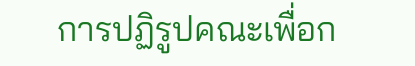การปฏิรูปคณะเพื่อก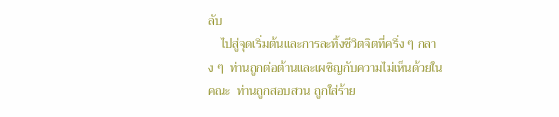ลับ
    ไปสู่จุดเริ่มต้นและการละทิ้งชีวิตจิตที่ครึ่ง ๆ กลาง ๆ  ท่านถูกต่อต้านและเผชิญกับความไม่เห็นด้วยในคณะ  ท่านถูกสอบสวน ถูกใส่ร้าย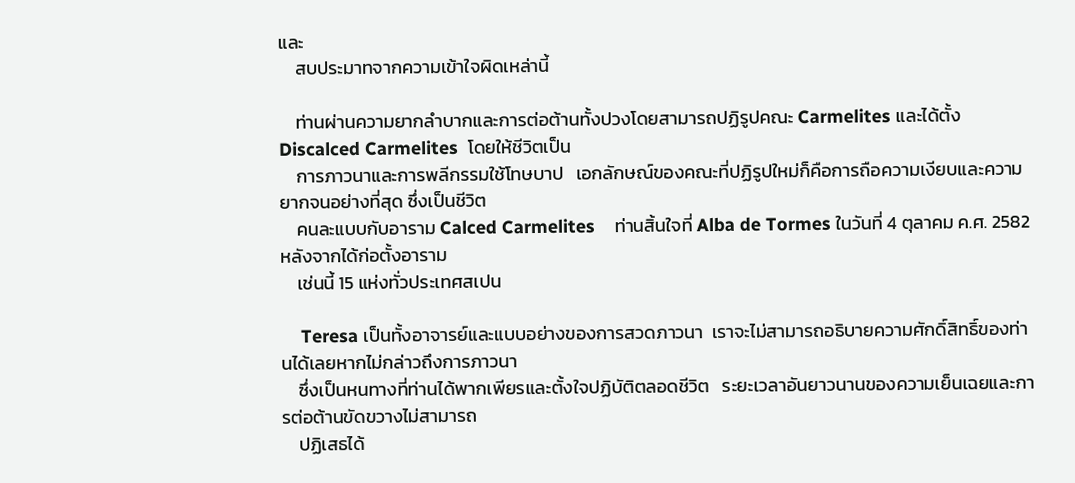และ
    สบประมาทจากความเข้าใจผิดเหล่านี้

    ท่านผ่านความยากลำบากและการต่อต้านทั้งปวงโดยสามารถปฏิรูปคณะ Carmelites และได้ตั้ง Discalced Carmelites  โดยให้ชีวิตเป็น
    การภาวนาและการพลีกรรมใช้โทษบาป   เอกลักษณ์ของคณะที่ปฏิรูปใหม่ก็คือการถือความเงียบและความยากจนอย่างที่สุด ซึ่งเป็นชีวิต
    คนละแบบกับอาราม Calced Carmelites    ท่านสิ้นใจที่ Alba de Tormes ในวันที่ 4 ตุลาคม ค.ศ. 2582 หลังจากได้ก่อตั้งอาราม
    เช่นนี้ 15 แห่งทั่วประเทศสเปน

    Teresa เป็นทั้งอาจารย์และแบบอย่างของการสวดภาวนา  เราจะไม่สามารถอธิบายความศักดิ์สิทธิ์ของท่านได้เลยหากไม่กล่าวถึงการภาวนา
    ซึ่งเป็นหนทางที่ท่านได้พากเพียรและตั้งใจปฏิบัติตลอดชีวิต   ระยะเวลาอันยาวนานของความเย็นเฉยและการต่อต้านขัดขวางไม่สามารถ
    ปฏิเสธได้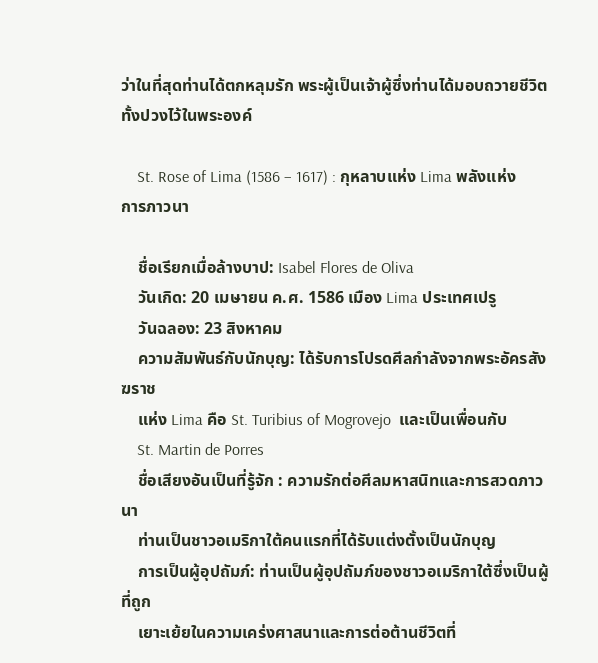ว่าในที่สุดท่านได้ตกหลุมรัก พระผู้เป็นเจ้าผู้ซึ่งท่านได้มอบถวายชีวิตทั้งปวงไว้ในพระองค์

    St. Rose of Lima (1586 – 1617) : กุหลาบแห่ง Lima พลังแห่งการภาวนา

    ชื่อเรียกเมื่อล้างบาป: Isabel Flores de Oliva
    วันเกิด: 20 เมษายน ค.ศ. 1586 เมือง Lima ประเทศเปรู
    วันฉลอง: 23 สิงหาคม
    ความสัมพันธ์กับนักบุญ: ได้รับการโปรดศีลกำลังจากพระอัครสังฆราช
    แห่ง Lima คือ St. Turibius of Mogrovejo  และเป็นเพื่อนกับ
    St. Martin de Porres
    ชื่อเสียงอันเป็นที่รู้จัก : ความรักต่อศีลมหาสนิทและการสวดภาวนา
    ท่านเป็นชาวอเมริกาใต้คนแรกที่ได้รับแต่งตั้งเป็นนักบุญ
    การเป็นผู้อุปถัมภ์: ท่านเป็นผู้อุปถัมภ์ของชาวอเมริกาใต้ซึ่งเป็นผู้ที่ถูก
    เยาะเย้ยในความเคร่งศาสนาและการต่อต้านชีวิตที่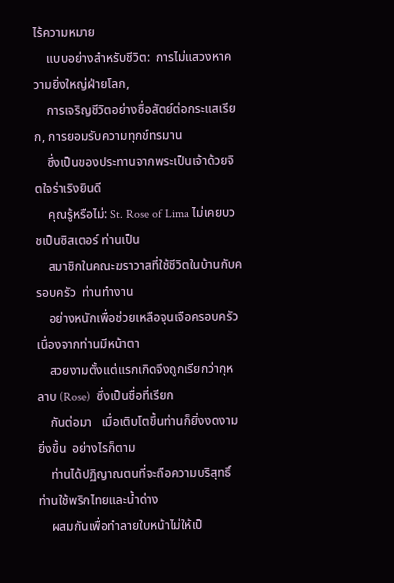ไร้ความหมาย
    แบบอย่างสำหรับชีวิต:  การไม่แสวงหาความยิ่งใหญ่ฝ่ายโลก,
    การเจริญชีวิตอย่างซื่อสัตย์ต่อกระแสเรียก, การยอมรับความทุกข์ทรมาน
    ซึ่งเป็นของประทานจากพระเป็นเจ้าด้วยจิตใจร่าเริงยินดี
    คุณรู้หรือไม่: St. Rose of Lima ไม่เคยบวชเป็นซิสเตอร์ ท่านเป็น
    สมาชิกในคณะฆราวาสที่ใช้ชีวิตในบ้านกับครอบครัว  ท่านทำงาน
    อย่างหนักเพื่อช่วยเหลือจุนเจือครอบครัว เนื่องจากท่านมีหน้าตา
    สวยงามตั้งแต่แรกเกิดจึงถูกเรียกว่ากุหลาบ (Rose)  ซึ่งเป็นชื่อที่เรียก
    กันต่อมา   เมื่อเติบโตขึ้นท่านก็ยิ่งงดงามยิ่งขึ้น  อย่างไรก็ตาม
    ท่านได้ปฏิญาณตนที่จะถือความบริสุทธิ์ ท่านใช้พริกไทยและน้ำด่าง
    ผสมกันเพื่อทำลายใบหน้าไม่ให้เป็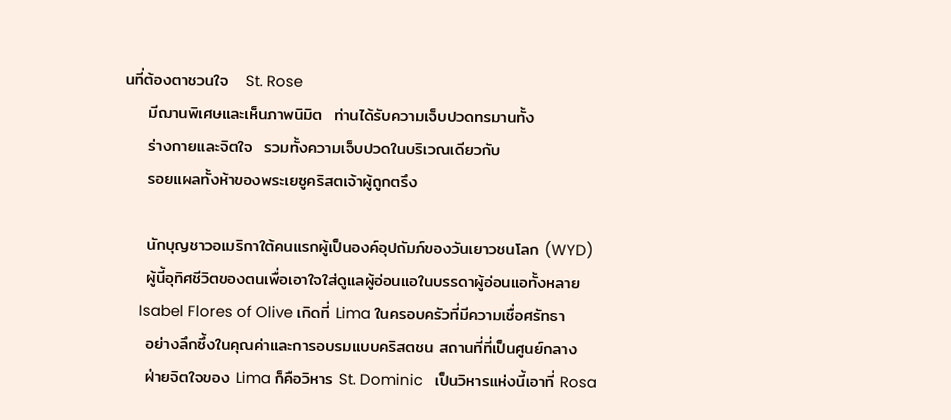นที่ต้องตาชวนใจ   St. Rose
    มีฌานพิเศษและเห็นภาพนิมิต  ท่านได้รับความเจ็บปวดทรมานทั้ง
    ร่างกายและจิตใจ  รวมทั้งความเจ็บปวดในบริเวณเดียวกับ
    รอยแผลทั้งห้าของพระเยซูคริสตเจ้าผู้ถูกตรึง

    นักบุญชาวอเมริกาใต้คนแรกผู้เป็นองค์อุปถัมภ์ของวันเยาวชนโลก (WYD)
    ผู้นี้อุทิศชีวิตของตนเพื่อเอาใจใส่ดูแลผู้อ่อนแอในบรรดาผู้อ่อนแอทั้งหลาย
    Isabel Flores of Olive เกิดที่ Lima ในครอบครัวที่มีความเชื่อศรัทธา
    อย่างลึกซึ้งในคุณค่าและการอบรมแบบคริสตชน สถานที่ที่เป็นศูนย์กลาง
    ฝ่ายจิตใจของ Lima ก็คือวิหาร St. Dominic   เป็นวิหารแห่งนี้เอาที่ Rosa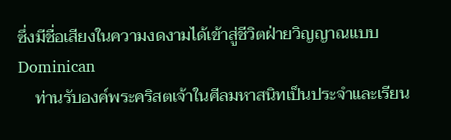ซึ่งมีชื่อเสียงในความงดงามได้เข้าสู่ชีวิตฝ่ายวิญญาณแบบ Dominican
    ท่านรับองค์พระคริสตเจ้าในศีลมหาสนิทเป็นประจำและเรียน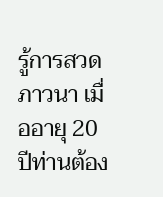รู้การสวดภาวนา เมื่ออายุ 20 ปีท่านต้อง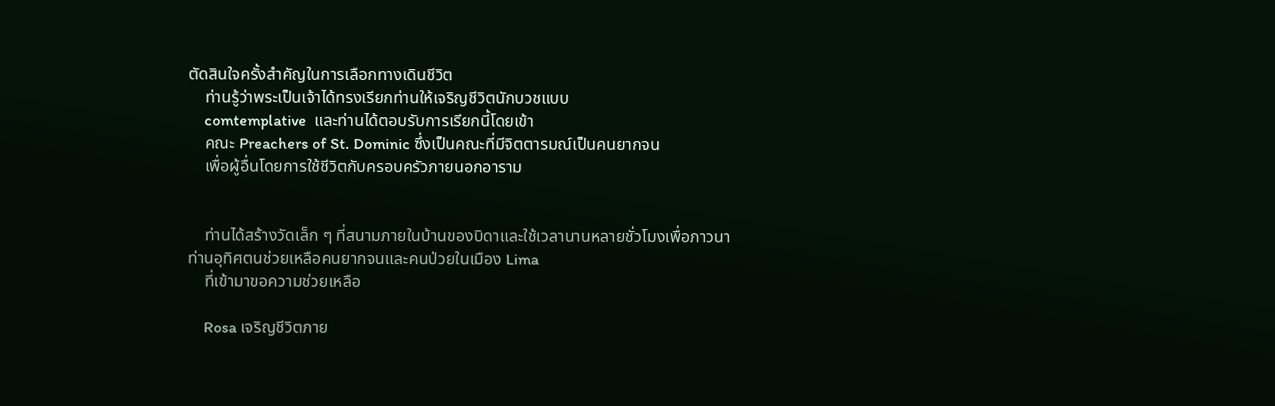ตัดสินใจครั้งสำคัญในการเลือกทางเดินชีวิต
    ท่านรู้ว่าพระเป็นเจ้าได้ทรงเรียกท่านให้เจริญชีวิตนักบวชแบบ
    comtemplative  และท่านได้ตอบรับการเรียกนี้โดยเข้า
    คณะ Preachers of St. Dominic ซึ่งเป็นคณะที่มีจิตตารมณ์เป็นคนยากจน
    เพื่อผู้อื่นโดยการใช้ชีวิตกับครอบครัวภายนอกอาราม


    ท่านได้สร้างวัดเล็ก ๆ ที่สนามภายในบ้านของบิดาและใช้เวลานานหลายชั่วโมงเพื่อภาวนา  ท่านอุทิศตนช่วยเหลือคนยากจนและคนป่วยในเมือง Lima
    ที่เข้ามาขอความช่วยเหลือ

    Rosa เจริญชีวิตภาย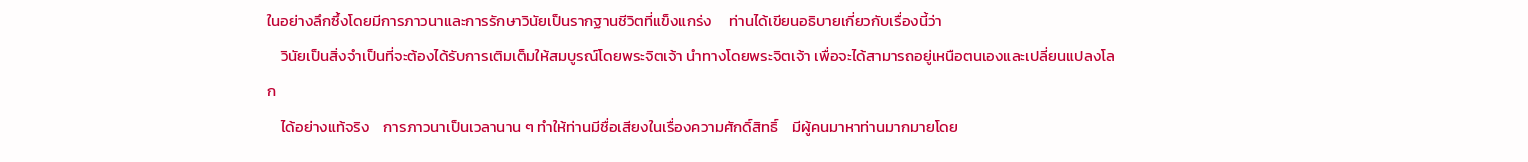ในอย่างลึกซึ้งโดยมีการภาวนาและการรักษาวินัยเป็นรากฐานชีวิตที่แข็งแกร่ง     ท่านได้เขียนอธิบายเกี่ยวกับเรื่องนี้ว่า
    วินัยเป็นสิ่งจำเป็นที่จะต้องได้รับการเติมเต็มให้สมบูรณ์โดยพระจิตเจ้า นำทางโดยพระจิตเจ้า เพื่อจะได้สามารถอยู่เหนือตนเองและเปลี่ยนแปลงโลก
    ได้อย่างแท้จริง    การภาวนาเป็นเวลานาน ๆ ทำให้ท่านมีชื่อเสียงในเรื่องความศักดิ์สิทธิ์    มีผู้คนมาหาท่านมากมายโดย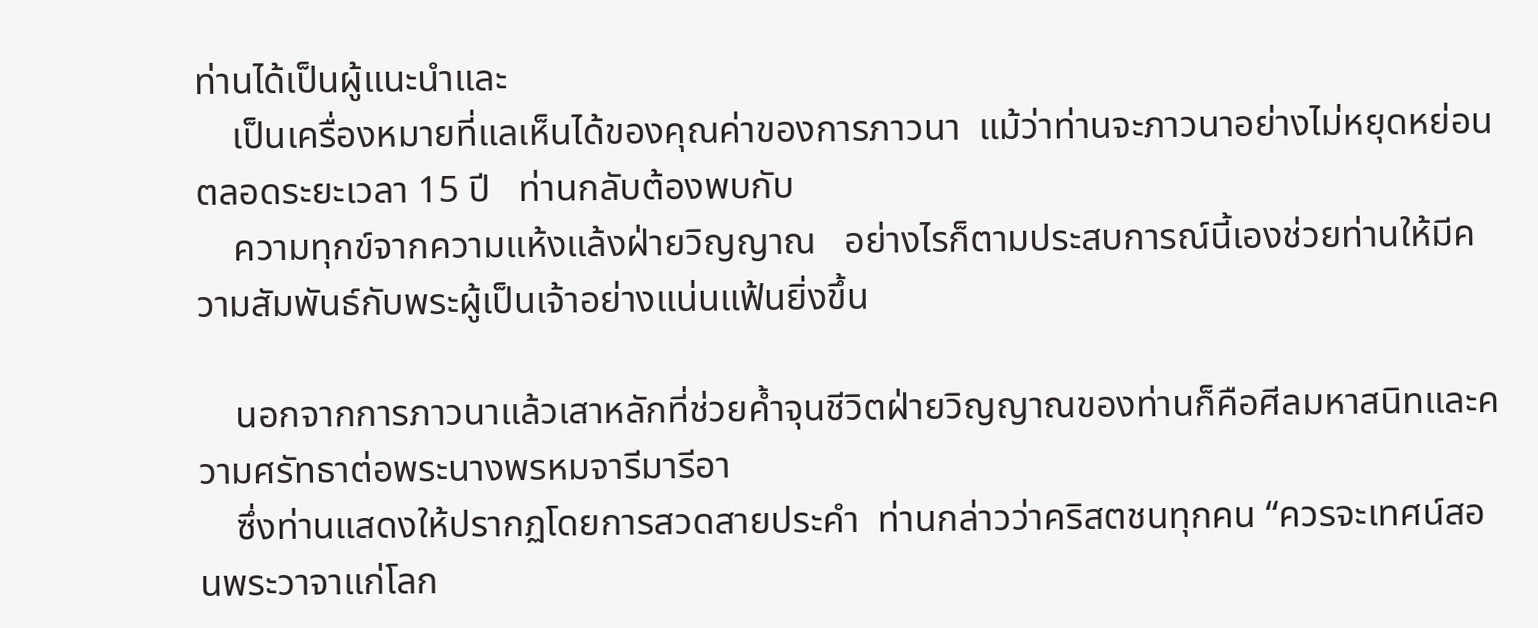ท่านได้เป็นผู้แนะนำและ
    เป็นเครื่องหมายที่แลเห็นได้ของคุณค่าของการภาวนา  แม้ว่าท่านจะภาวนาอย่างไม่หยุดหย่อนตลอดระยะเวลา 15 ปี   ท่านกลับต้องพบกับ
    ความทุกข์จากความแห้งแล้งฝ่ายวิญญาณ   อย่างไรก็ตามประสบการณ์นี้เองช่วยท่านให้มีความสัมพันธ์กับพระผู้เป็นเจ้าอย่างแน่นแฟ้นยิ่งขึ้น

    นอกจากการภาวนาแล้วเสาหลักที่ช่วยค้ำจุนชีวิตฝ่ายวิญญาณของท่านก็คือศีลมหาสนิทและความศรัทธาต่อพระนางพรหมจารีมารีอา
    ซึ่งท่านแสดงให้ปรากฏโดยการสวดสายประคำ  ท่านกล่าวว่าคริสตชนทุกคน “ควรจะเทศน์สอนพระวาจาแก่โลก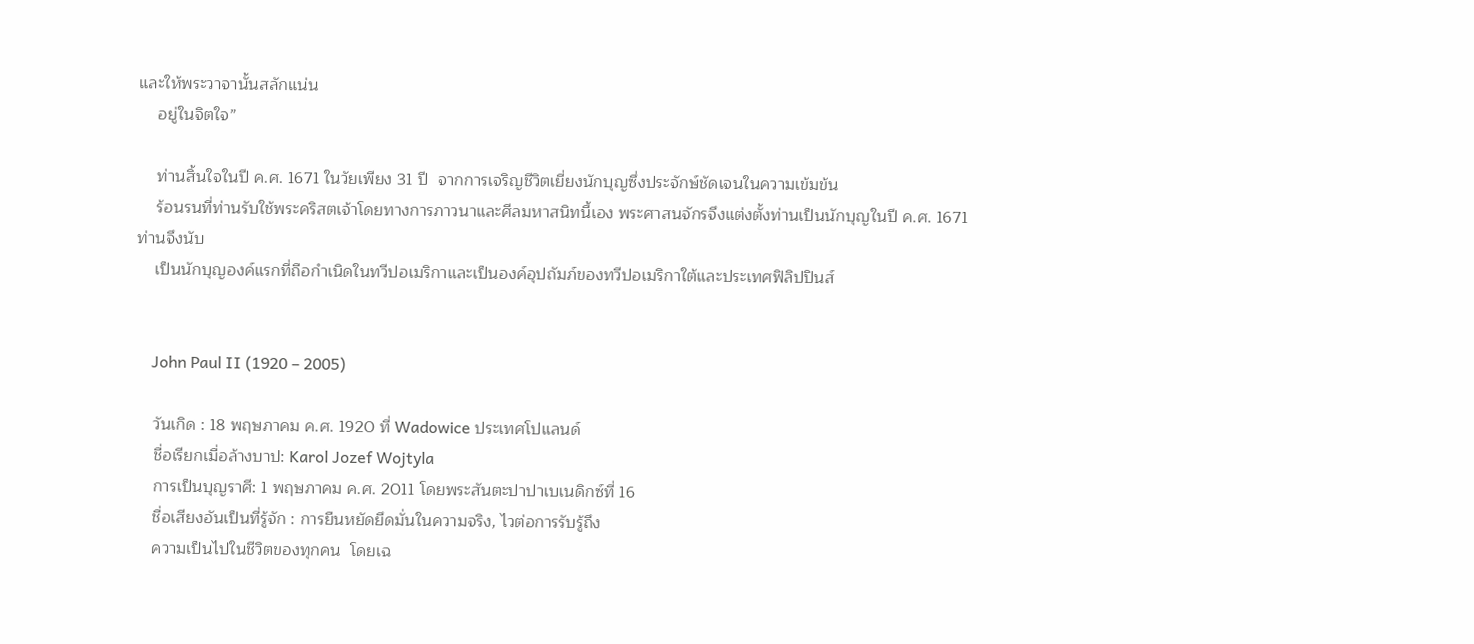และให้พระวาจานั้นสลักแน่น
    อยู่ในจิตใจ”

    ท่านสิ้นใจในปี ค.ศ. 1671 ในวัยเพียง 31 ปี  จากการเจริญชีวิตเยี่ยงนักบุญซึ่งประจักษ์ชัดเจนในความเข้มข้น
    ร้อนรนที่ท่านรับใช้พระคริสตเจ้าโดยทางการภาวนาและศีลมหาสนิทนี้เอง พระศาสนจักรจึงแต่งตั้งท่านเป็นนักบุญในปี ค.ศ. 1671   ท่านจึงนับ
    เป็นนักบุญองค์แรกที่ถือกำเนิดในทวีปอเมริกาและเป็นองค์อุปถัมภ์ของทวีปอเมริกาใต้และประเทศฟิลิปปินส์


    John Paul II (1920 – 2005)

    วันเกิด : 18 พฤษภาคม ค.ศ. 1920 ที่ Wadowice ประเทศโปแลนด์
    ชื่อเรียกเมื่อล้างบาป: Karol Jozef Wojtyla
    การเป็นบุญราศี: 1 พฤษภาคม ค.ศ. 2011 โดยพระสันตะปาปาเบเนดิกซ์ที่ 16
    ชื่อเสียงอันเป็นที่รู้จัก : การยืนหยัดยึดมั่นในความจริง, ไวต่อการรับรู้ถึง
    ความเป็นไปในชีวิตของทุกคน  โดยเฉ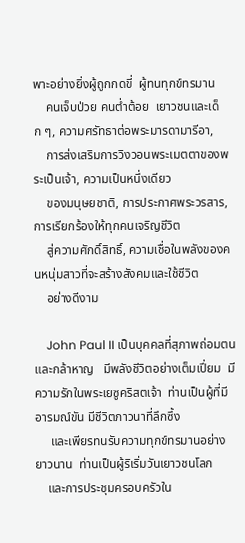พาะอย่างยิ่งผู้ถูกกดขี่  ผู้ทนทุกข์ทรมาน
    คนเจ็บป่วย คนต่ำต้อย  เยาวชนและเด็ก ๆ, ความศรัทธาต่อพระมารดามารีอา,
    การส่งเสริมการวิงวอนพระเมตตาของพระเป็นเจ้า, ความเป็นหนึ่งเดียว
    ของมนุษยชาติ, การประกาศพระวรสาร, การเรียกร้องให้ทุกคนเจริญชีวิต
    สู่ความศักดิ์สิทธิ์, ความเชื่อในพลังของคนหนุ่มสาวที่จะสร้างสังคมและใช้ชีวิต
    อย่างดีงาม

    John Paul II เป็นบุคคลที่สุภาพถ่อมตนและกล้าหาญ   มีพลังชีวิตอย่างเต็มเปี่ยม  มีความรักในพระเยซูคริสตเจ้า  ท่านเป็นผู้ที่มีอารมณ์ขัน มีชีวิตภาวนาที่ลึกซึ้ง
     และเพียรทนรับความทุกข์ทรมานอย่างยาวนาน  ท่านเป็นผู้ริเริ่มวันเยาวชนโลก
    และการประชุมครอบครัวใน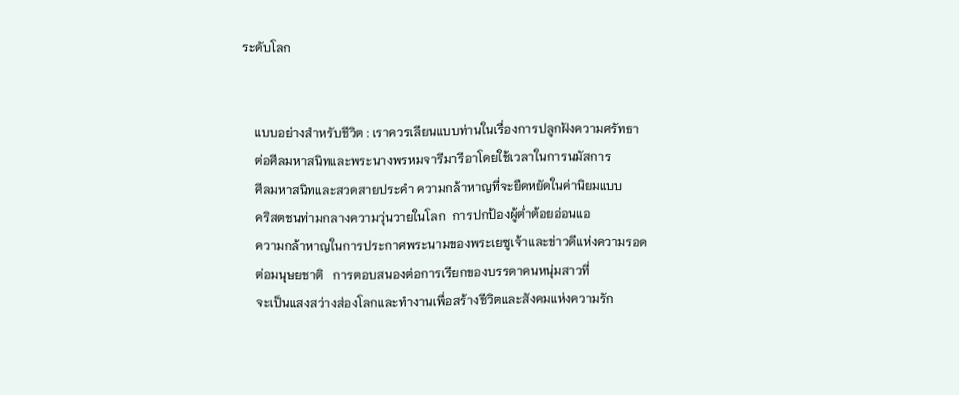ระดับโลก


    แบบอย่างสำหรับชีวิต : เราควรเลียนแบบท่านในเรื่องการปลูกฝังความศรัทธา
    ต่อศีลมหาสนิทและพระนางพรหมจารีมารีอาโดยใช้เวลาในการนมัสการ
    ศีลมหาสนิทและสวดสายประคำ ความกล้าหาญที่จะยืดหยัดในค่านิยมแบบ
    คริสตชนท่ามกลางความวุ่นวายในโลก  การปกป้องผู้ต่ำต้อยอ่อนแอ
    ความกล้าหาญในการประกาศพระนามของพระเยซูเจ้าและข่าวดีแห่งความรอด
    ต่อมนุษยชาติ   การตอบสนองต่อการเรียกของบรรดาคนหนุ่มสาวที่
    จะเป็นแสงสว่างส่องโลกและทำงานเพื่อสร้างชีวิตและสังคมแห่งความรัก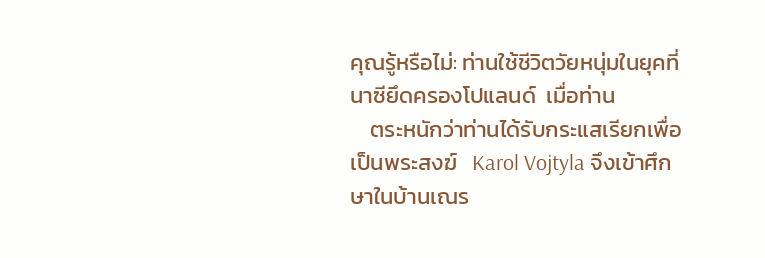คุณรู้หรือไม่: ท่านใช้ชีวิตวัยหนุ่มในยุคที่นาซียึดครองโปแลนด์  เมื่อท่าน
    ตระหนักว่าท่านได้รับกระแสเรียกเพื่อเป็นพระสงฆ์   Karol Vojtyla จึงเข้าศึกษาในบ้านเณร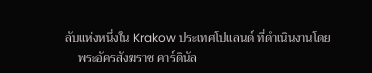ลับแห่งหนึ่งใน Krakow ประเทศโปแลนด์ ที่ดำเนินงานโดย
    พระอัครสังฆราช คาร์ดินัล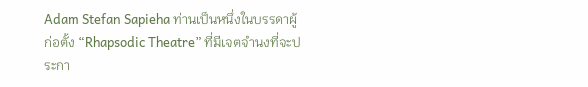Adam Stefan Sapieha ท่านเป็นหนึ่งในบรรดาผู้ก่อตั้ง “Rhapsodic Theatre” ที่มีเจตจำนงที่จะประกา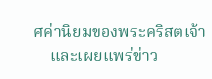ศค่านิยมของพระคริสตเจ้า
    และเผยแพร่ข่าว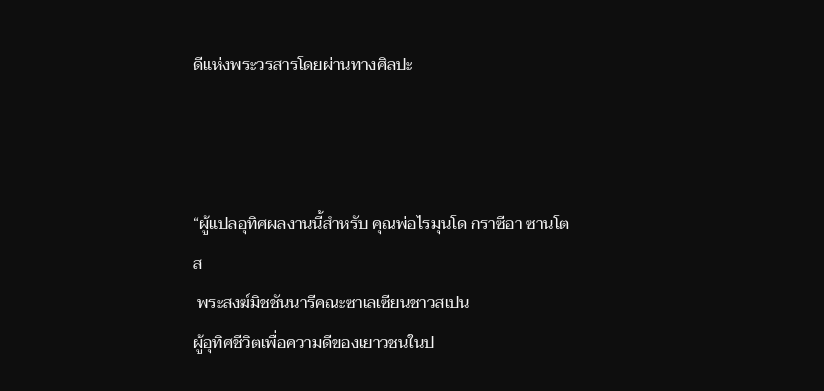ดีแห่งพระวรสารโดยผ่านทางศิลปะ



“ผู้แปลอุทิศผลงานนี้สำหรับ คุณพ่อไรมุนโด กราซีอา ซานโตส
 พระสงฆ์มิชชันนารีคณะซาเลเซียนชาวสเปน
ผู้อุทิศชีวิตเพื่อความดีของเยาวชนในป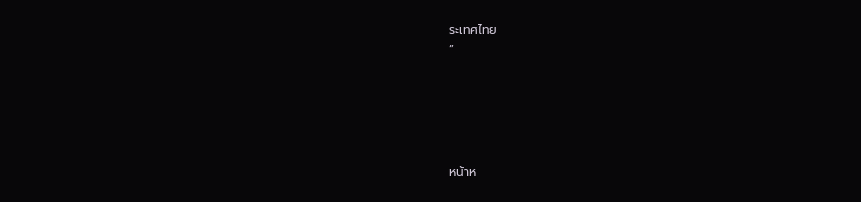ระเทศไทย
”





หน้าห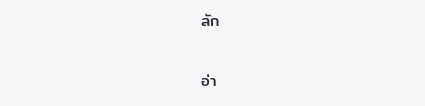ลัก

อ่า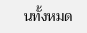นทั้งหมด